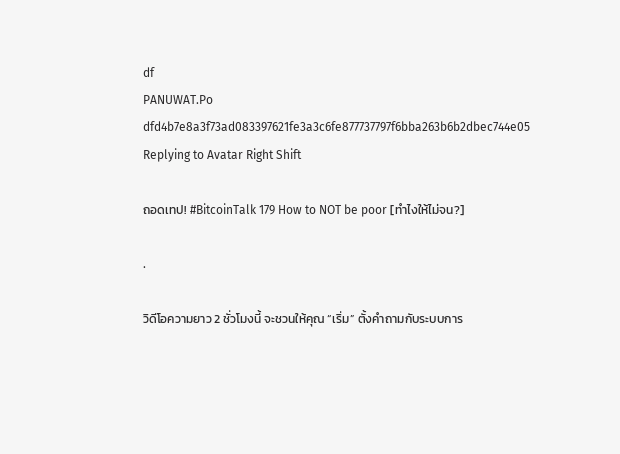df
PANUWAT.Po
dfd4b7e8a3f73ad083397621fe3a3c6fe877737797f6bba263b6b2dbec744e05
Replying to Avatar Right Shift

ถอดเทป! #BitcoinTalk 179 How to NOT be poor [ทำไงให้ไม่จน?]

.

วิดีโอความยาว 2 ชั่วโมงนี้ จะชวนให้คุณ “เริ่ม” ตั้งคำถามกับระบบการ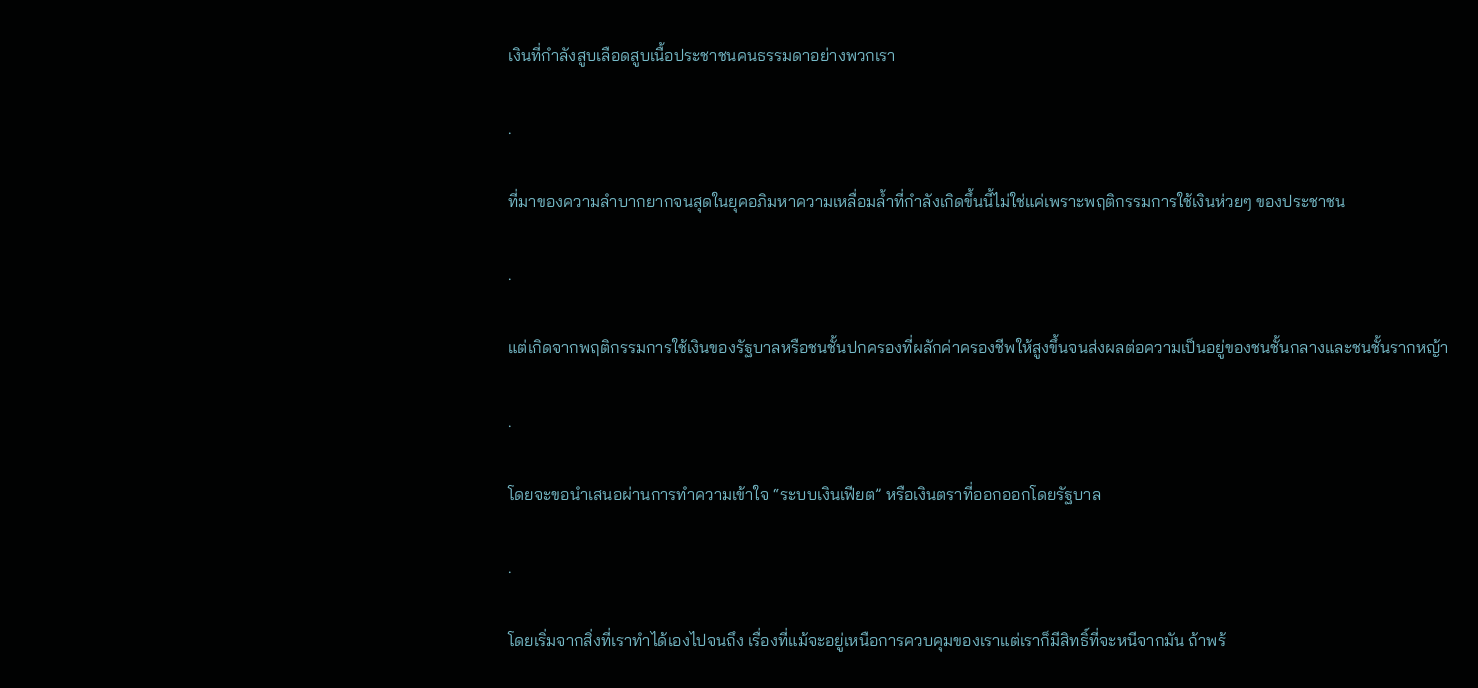เงินที่กำลังสูบเลือดสูบเนื้อประชาชนคนธรรมดาอย่างพวกเรา

.

ที่มาของความลำบากยากจนสุดในยุคอภิมหาความเหลื่อมล้ำที่กำลังเกิดขึ้นนี้ไม่ใช่แค่เพราะพฤติกรรมการใช้เงินห่วยๆ ของประชาชน

.

แต่เกิดจากพฤติกรรมการใช้เงินของรัฐบาลหรือชนชั้นปกครองที่ผลักค่าครองชีพให้สูงขึ้นจนส่งผลต่อความเป็นอยู่ของชนชั้นกลางและชนชั้นรากหญ้า

.

โดยจะขอนำเสนอผ่านการทำความเข้าใจ “ระบบเงินเฟียต” หรือเงินตราที่ออกออกโดยรัฐบาล

.

โดยเริ่มจากสิ่งที่เราทำได้เองไปจนถึง เรื่องที่แม้จะอยู่เหนือการควบคุมของเราแต่เราก็มีสิทธิ์ที่จะหนีจากมัน ถ้าพร้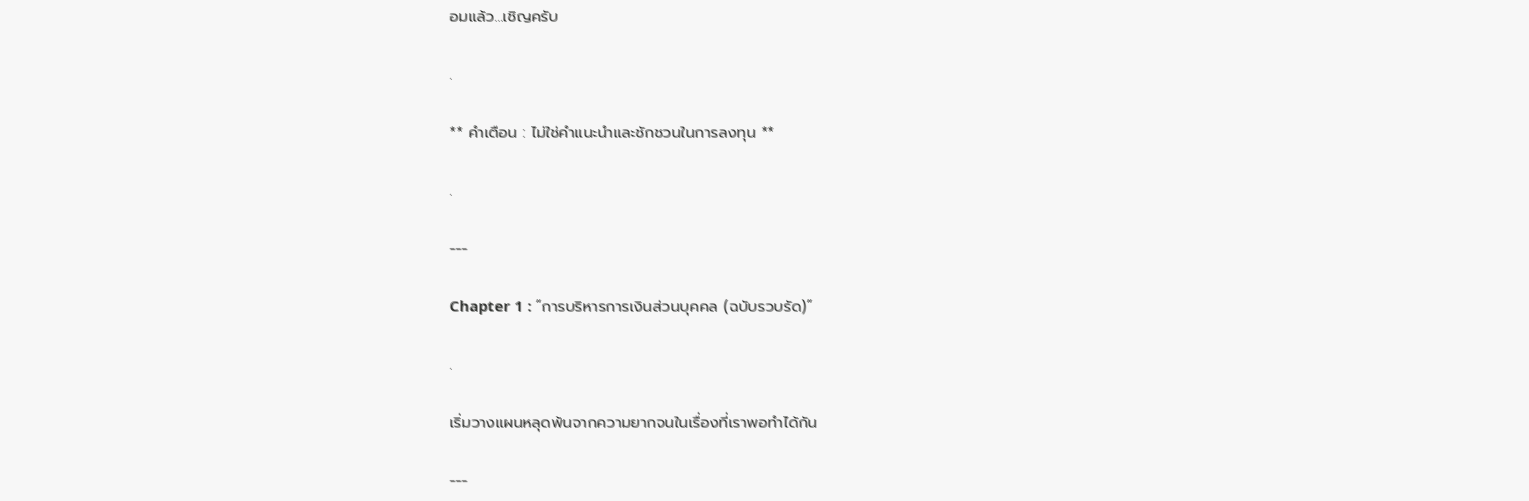อมแล้ว…เชิญครับ

.

** คำเตือน : ไม่ใช่คำแนะนำและชักชวนในการลงทุน **

.

---

Chapter 1 : “การบริหารการเงินส่วนบุคคล (ฉบับรวบรัด)”

.

เริ่มวางแผนหลุดพ้นจากความยากจนในเรื่องที่เราพอทำได้กัน

---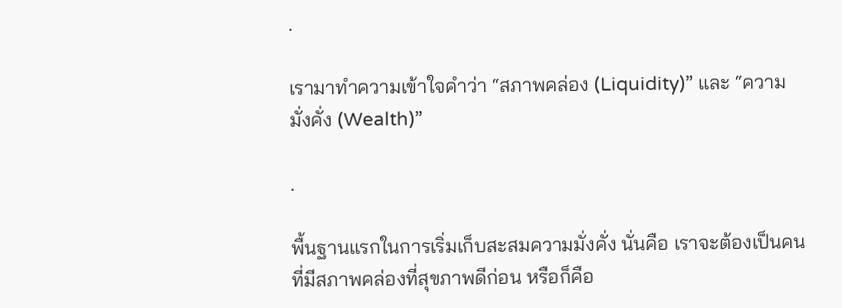.

เรามาทำความเข้าใจคำว่า “สภาพคล่อง (Liquidity)” และ “ความมั่งคั่ง (Wealth)”

.

พื้นฐานแรกในการเริ่มเก็บสะสมความมั่งคั่ง นั่นคือ เราจะต้องเป็นคนที่มีสภาพคล่องที่สุขภาพดีก่อน หรือก็คือ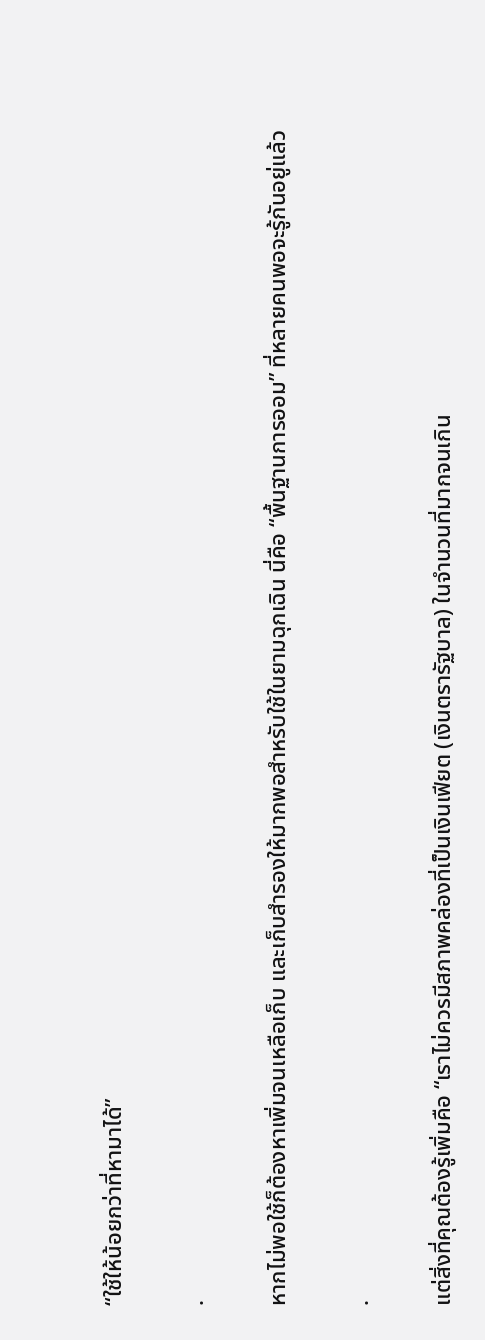“ใช้ให้น้อยกว่าที่หามาได้”

.

หากไม่พอใช้ก็ต้องหาเพิ่มจนเหลือเก็บ และเก็บสำรองให้มากพอสำหรับใช้ในยามฉุกเฉิน นี่คือ “พื้นฐานการออม” ที่หลายคนพอจะรู้กันอยู่แล้ว

.

แต่สิ่งที่คุณต้องรู้เพิ่มคือ “เราไม่ควรมีสภาพคล่องที่เป็นเงินเฟียต (เงินตรารัฐบาล) ในจำนวนที่มากจนเกิน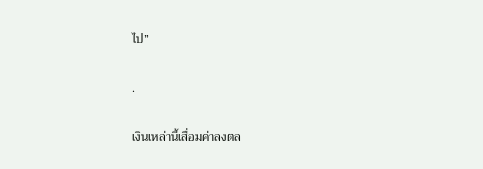ไป”

.

เงินเหล่านี้เสื่อมค่าลงตล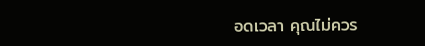อดเวลา คุณไม่ควร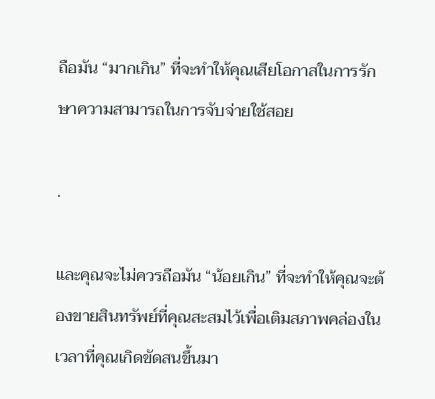ถือมัน “มากเกิน” ที่จะทำให้คุณเสียโอกาสในการรักษาความสามารถในการจับจ่ายใช้สอย

.

และคุณจะไม่ควรถือมัน “น้อยเกิน” ที่จะทำให้คุณจะต้องขายสินทรัพย์ที่คุณสะสมไว้เพื่อเติมสภาพคล่องในเวลาที่คุณเกิดขัดสนขึ้นมา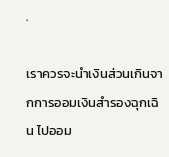.

เราควรจะนำเงินส่วนเกินจากการออมเงินสำรองฉุกเฉิน ไปออม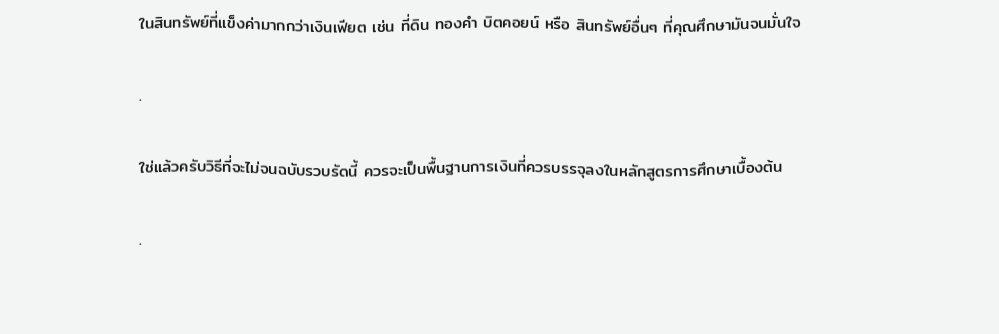ในสินทรัพย์ที่แข็งค่ามากกว่าเงินเฟียต เช่น ที่ดิน ทองคำ บิตคอยน์ หรือ สินทรัพย์อื่นๆ ที่คุณศึกษามันจนมั่นใจ

.

ใช่แล้วครับวิธีที่จะไม่จนฉบับรวบรัดนี้ ควรจะเป็นพื้นฐานการเงินที่ควรบรรจุลงในหลักสูตรการศึกษาเบื้องต้น

.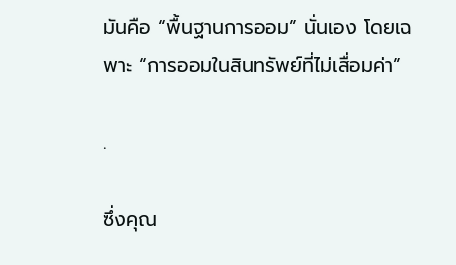มันคือ “พื้นฐานการออม” นั่นเอง โดยเฉพาะ “การออมในสินทรัพย์ที่ไม่เสื่อมค่า”

.

ซึ่งคุณ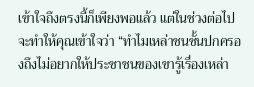เข้าใจถึงตรงนี้ก็เพียงพอแล้ว แต่ในช่วงต่อไปจะทำให้คุณเข้าใจว่า “ทำไมเหล่าชนชั้นปกครองถึงไม่อยากให้ประชาชนของเขารู้เรื่องเหล่า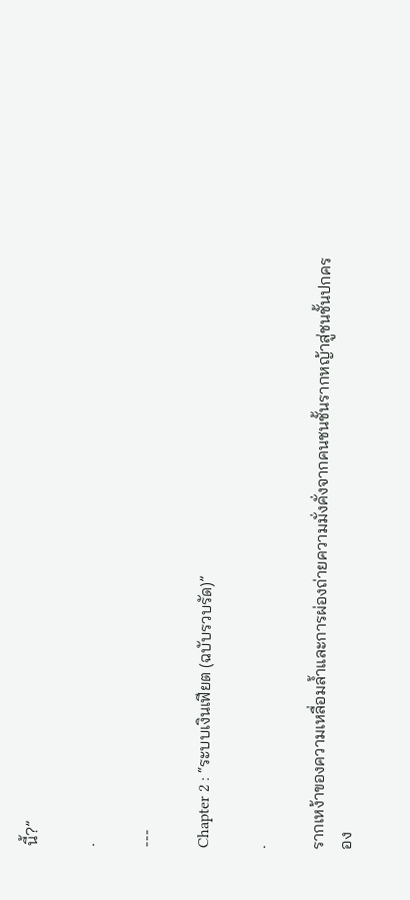นี้?”

.

---

Chapter 2 : “ระบบเงินเฟียต (ฉบับรวบรัด)”

.

รากเหง้าของความเหลื่อมล้ำและการผ่องถ่ายความมั่งคั่งจากคนชนชั้นรากหญ้าสู่ชนชั้นปกครอง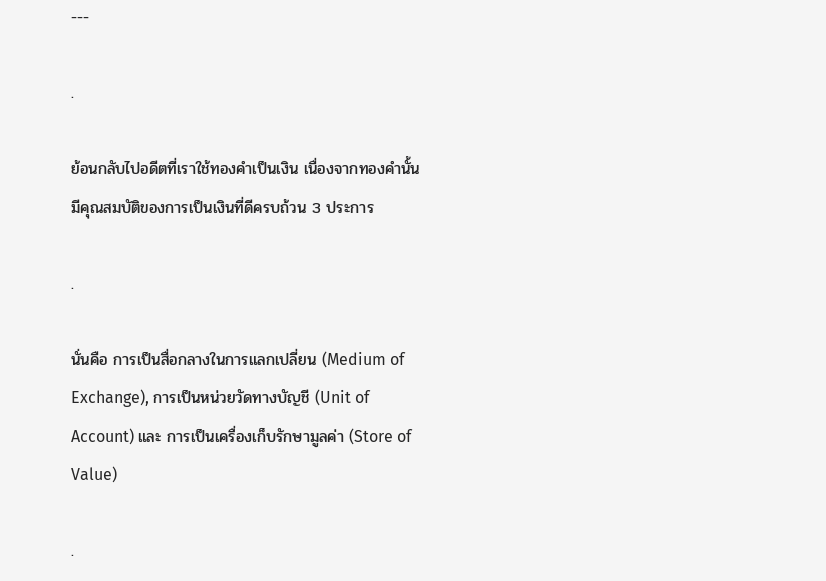---

.

ย้อนกลับไปอดีตที่เราใช้ทองคำเป็นเงิน เนื่องจากทองคำนั้นมีคุณสมบัติของการเป็นเงินที่ดีครบถ้วน 3 ประการ

.

นั่นคือ การเป็นสื่อกลางในการแลกเปลี่ยน (Medium of Exchange), การเป็นหน่วยวัดทางบัญชี (Unit of Account) และ การเป็นเครื่องเก็บรักษามูลค่า (Store of Value)

.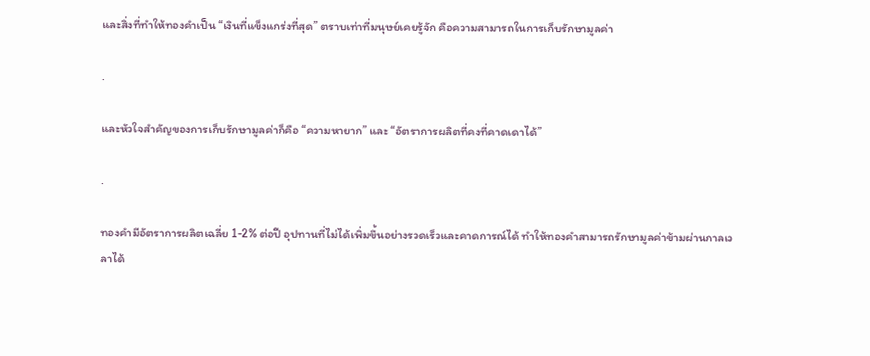และสิ่งที่ทำให้ทองคำเป็น “เงินที่แข็งแกร่งที่สุด” ตราบเท่าที่มนุษย์เคยรู้จัก คือความสามารถในการเก็บรักษามูลค่า

.

และหัวใจสำคัญของการเก็บรักษามูลค่าก็คือ “ความหายาก” และ “อัตราการผลิตที่คงที่คาดเดาได้”

.

ทองคำมีอัตราการผลิตเฉลี่ย 1-2% ต่อปี อุปทานที่ไม่ได้เพิ่มขึ้นอย่างรวดเร็วและคาดการณ์ได้ ทำให้ทองคำสามารถรักษามูลค่าข้ามผ่านกาลเวลาได้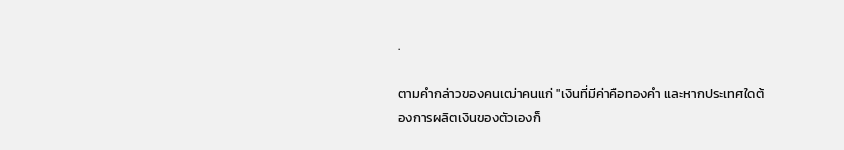.

ตามคำกล่าวของคนเฒ่าคนแก่ "เงินที่มีค่าคือทองคำ และหากประเทศใดต้องการผลิตเงินของตัวเองก็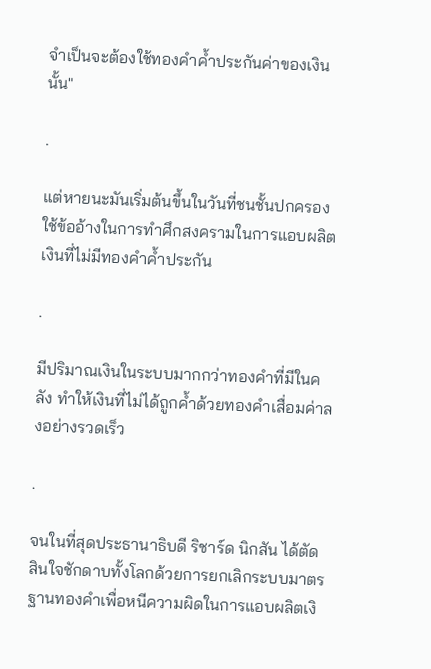จำเป็นจะต้องใช้ทองคำค้ำประกันค่าของเงินนั้น"

.

แต่หายนะมันเริ่มต้นขึ้นในวันที่ชนชั้นปกครองใช้ข้ออ้างในการทำศึกสงครามในการแอบผลิตเงินที่ไม่มีทองคำค้ำประกัน

.

มีปริมาณเงินในระบบมากกว่าทองคำที่มีในคลัง ทำให้เงินที่ไม่ได้ถูกค้ำด้วยทองคำเสื่อมค่าลงอย่างรวดเร็ว

.

จนในที่สุดประธานาธิบดี ริชาร์ด นิกสัน ได้ตัดสินใจชักดาบทั้งโลกด้วยการยกเลิกระบบมาตรฐานทองคำเพื่อหนีความผิดในการแอบผลิตเงิ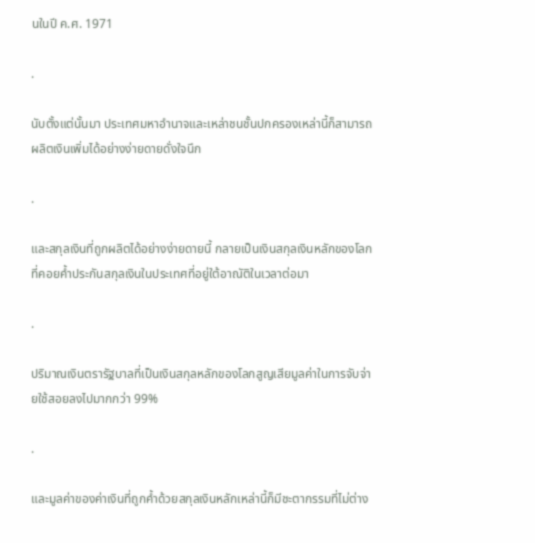นในปี ค.ศ. 1971

.

นับตั้งแต่นั้นมา ประเทศมหาอำนาจและเหล่าชนชั้นปกครองเหล่านี้ก็สามารถผลิตเงินเพิ่มได้อย่างง่ายดายดั่งใจนึก

.

และสกุลเงินที่ถูกผลิตได้อย่างง่ายดายนี้ กลายเป็นเงินสกุลเงินหลักของโลกที่คอยค้ำประกันสกุลเงินในประเทศที่อยู่ใต้อาณัติในเวลาต่อมา

.

ปริมาณเงินตรารัฐบาลที่เป็นเงินสกุลหลักของโลกสูญเสียมูลค่าในการจับจ่ายใช้สอยลงไปมากกว่า 99%

.

และมูลค่าของค่าเงินที่ถูกค้ำด้วยสกุลเงินหลักเหล่านี้ก็มีชะตากรรมที่ไม่ต่าง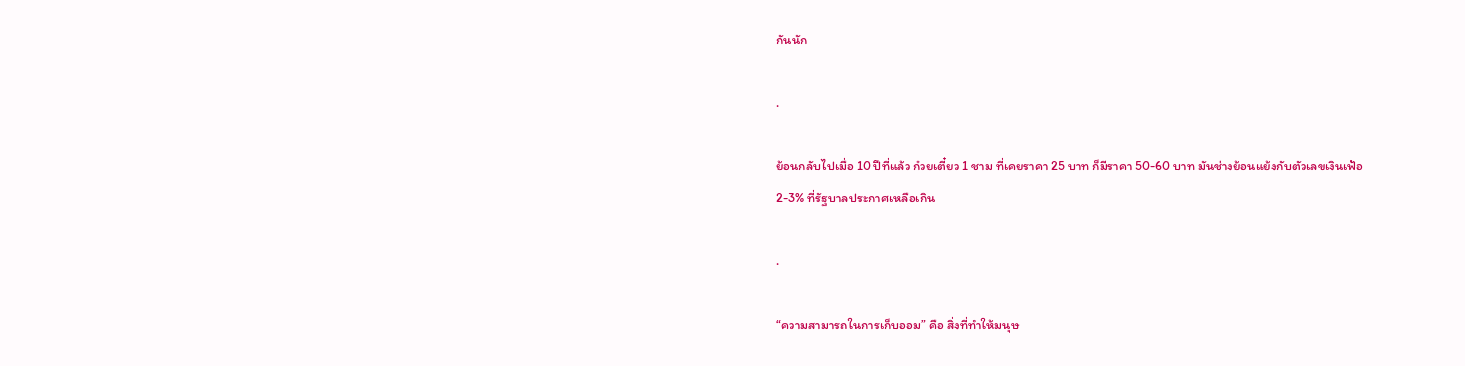กันนัก

.

ย้อนกลับไปเมื่อ 10 ปีที่แล้ว ก๋วยเตี๋ยว 1 ชาม ที่เคยราคา 25 บาท ก็มีราคา 50-60 บาท มันช่างย้อนแย้งกับตัวเลขเงินเฟ้อ 2-3% ที่รัฐบาลประกาศเหลือเกิน

.

“ความสามารถในการเก็บออม” คือ สิ่งที่ทำให้มนุษ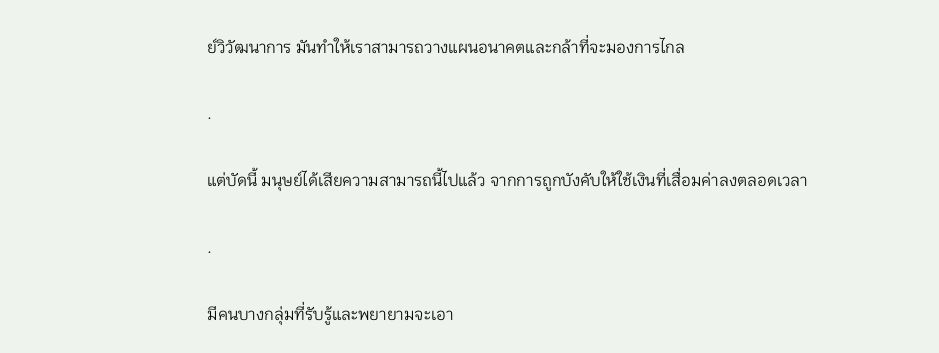ย์วิวัฒนาการ มันทำให้เราสามารถวางแผนอนาคตและกล้าที่จะมองการไกล

.

แต่บัดนี้ มนุษย์ได้เสียความสามารถนี้ไปแล้ว จากการถูกบังคับให้ใช้เงินที่เสื่อมค่าลงตลอดเวลา

.

มีคนบางกลุ่มที่รับรู้และพยายามจะเอา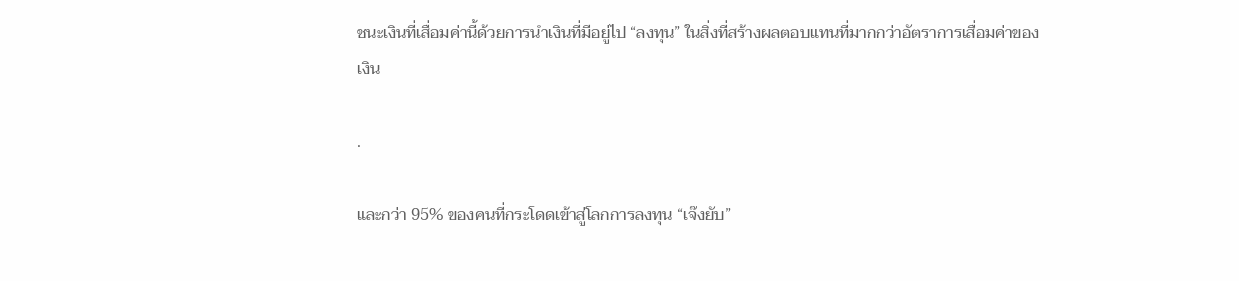ชนะเงินที่เสื่อมค่านี้ด้วยการนำเงินที่มีอยู่ไป “ลงทุน” ในสิ่งที่สร้างผลตอบแทนที่มากกว่าอัตราการเสื่อมค่าของเงิน

.

และกว่า 95% ของคนที่กระโดดเข้าสู่โลกการลงทุน “เจ๊งยับ”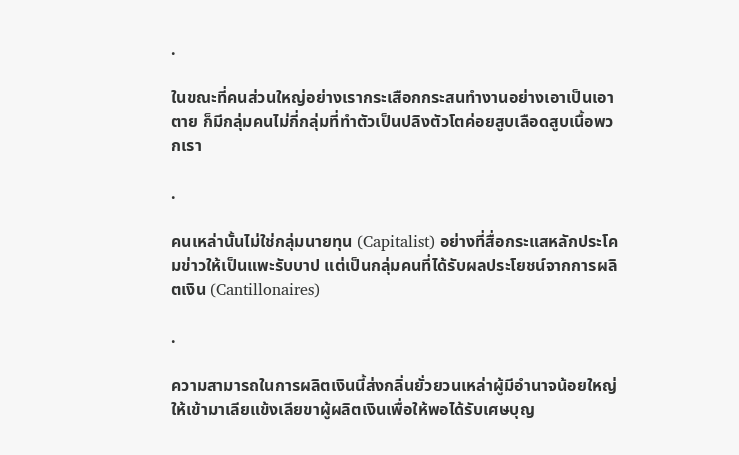.

ในขณะที่คนส่วนใหญ่อย่างเรากระเสือกกระสนทำงานอย่างเอาเป็นเอาตาย ก็มีกลุ่มคนไม่กี่กลุ่มที่ทำตัวเป็นปลิงตัวโตค่อยสูบเลือดสูบเนื้อพวกเรา

.

คนเหล่านั้นไม่ใช่กลุ่มนายทุน (Capitalist) อย่างที่สื่อกระแสหลักประโคมข่าวให้เป็นแพะรับบาป แต่เป็นกลุ่มคนที่ได้รับผลประโยชน์จากการผลิตเงิน (Cantillonaires)

.

ความสามารถในการผลิตเงินนี้ส่งกลิ่นยั่วยวนเหล่าผู้มีอำนาจน้อยใหญ่ให้เข้ามาเลียแข้งเลียขาผู้ผลิตเงินเพื่อให้พอได้รับเศษบุญ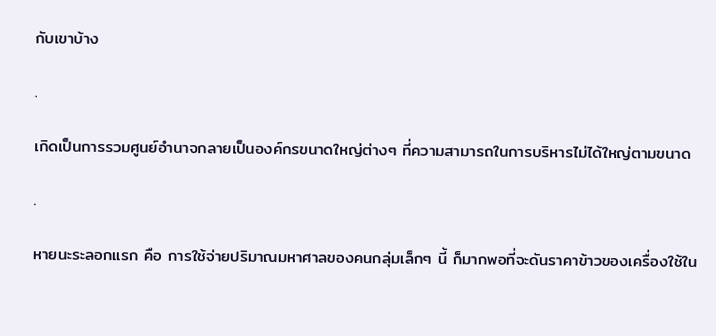กับเขาบ้าง

.

เกิดเป็นการรวมศูนย์อำนาจกลายเป็นองค์กรขนาดใหญ่ต่างๆ ที่ความสามารถในการบริหารไม่ได้ใหญ่ตามขนาด

.

หายนะระลอกแรก คือ การใช้จ่ายปริมาณมหาศาลของคนกลุ่มเล็กๆ นี้ ก็มากพอที่จะดันราคาข้าวของเครื่องใช้ใน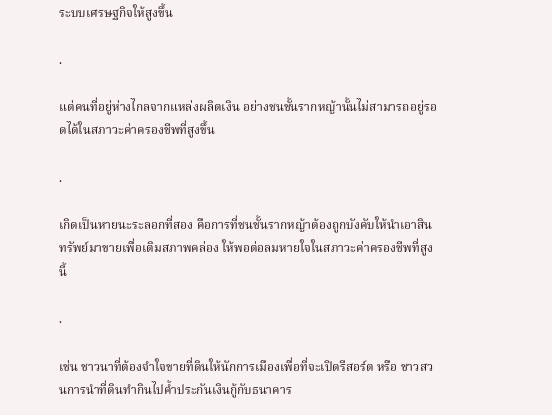ระบบเศรษฐกิจให้สูงขึ้น

.

แต่คนที่อยู่ห่างไกลจากแหล่งผลิตเงิน อย่างชนชั้นรากหญ้านั้นไม่สามารถอยู่รอดได้ในสภาวะค่าครองชีพที่สูงขึ้น

.

เกิดเป็นหายนะระลอกที่สอง คือการที่ชนชั้นรากหญ้าต้องถูกบังคับให้นำเอาสินทรัพย์มาขายเพื่อเติมสภาพคล่อง ให้พอต่อลมหายใจในสภาวะค่าครองชีพที่สูงนี้

.

เช่น ชาวนาที่ต้องจำใจขายที่ดินให้นักการเมืองเพื่อที่จะเปิดรีสอร์ต หรือ ชาวสวนการนำที่ดินทำกินไปค้ำประกันเงินกู้กับธนาคาร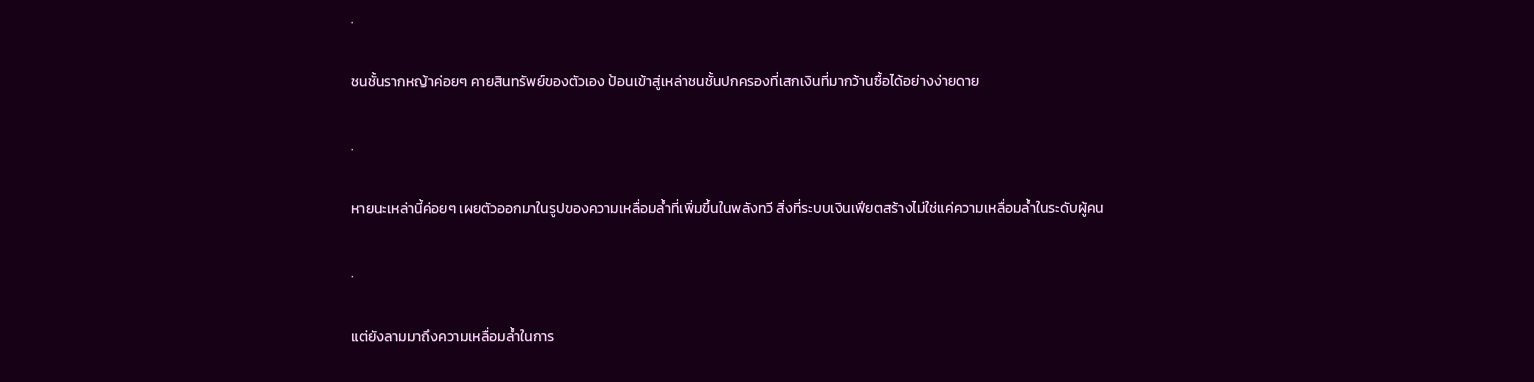.

ชนชั้นรากหญ้าค่อยๆ คายสินทรัพย์ของตัวเอง ป้อนเข้าสู่เหล่าชนชั้นปกครองที่เสกเงินที่มากว้านซื้อได้อย่างง่ายดาย

.

หายนะเหล่านี้ค่อยๆ เผยตัวออกมาในรูปของความเหลื่อมล้ำที่เพิ่มขึ้นในพลังทวี สิ่งที่ระบบเงินเฟียตสร้างไม่ใช่แค่ความเหลื่อมล้ำในระดับผู้คน

.

แต่ยังลามมาถึงความเหลื่อมล้ำในการ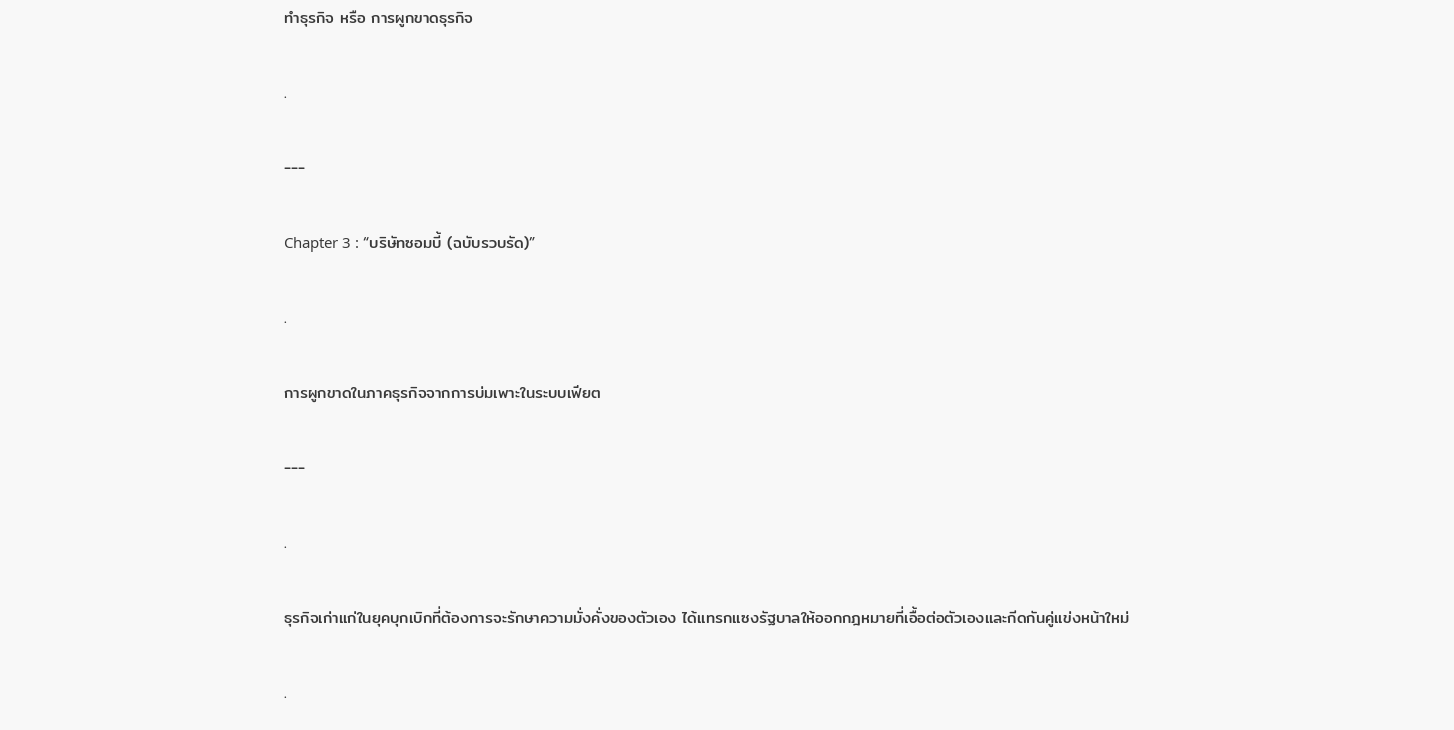ทำธุรกิจ หรือ การผูกขาดธุรกิจ

.

---

Chapter 3 : “บริษัทซอมบี้ (ฉบับรวบรัด)”

.

การผูกขาดในภาคธุรกิจจากการบ่มเพาะในระบบเฟียต

---

.

ธุรกิจเก่าแก่ในยุคบุกเบิกที่ต้องการจะรักษาความมั่งคั่งของตัวเอง ได้แทรกแซงรัฐบาลให้ออกกฎหมายที่เอื้อต่อตัวเองและกีดกันคู่แข่งหน้าใหม่

.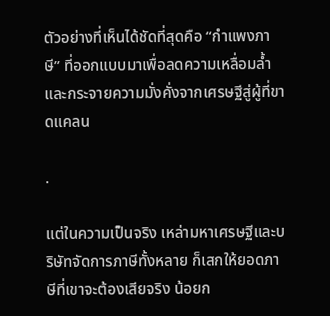ตัวอย่างที่เห็นได้ชัดที่สุดคือ “กำแพงภาษี” ที่ออกแบบมาเพื่อลดความเหลื่อมล้ำและกระจายความมั่งคั่งจากเศรษฐีสู่ผู้ที่ขาดแคลน

.

แต่ในความเป็นจริง เหล่ามหาเศรษฐีและบริษัทจัดการภาษีทั้งหลาย ก็เสกให้ยอดภาษีที่เขาจะต้องเสียจริง น้อยก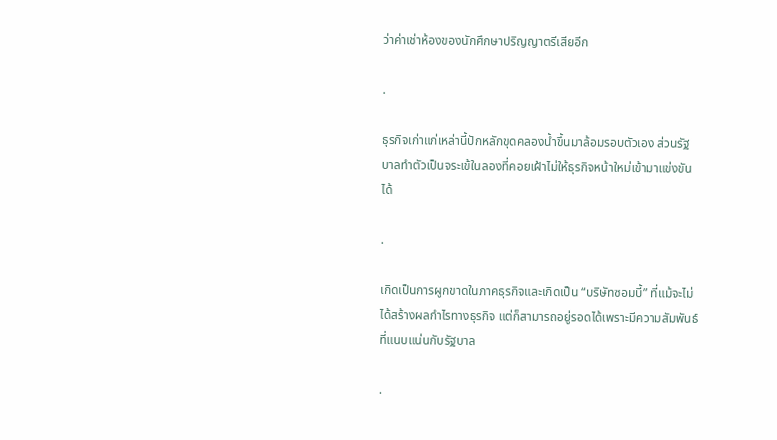ว่าค่าเช่าห้องของนักศึกษาปริญญาตรีเสียอีก

.

ธุรกิจเก่าแก่เหล่านี้ปักหลักขุดคลองน้ำขึ้นมาล้อมรอบตัวเอง ส่วนรัฐบาลทำตัวเป็นจระเข้ในลองที่คอยเฝ้าไม่ให้ธุรกิจหน้าใหม่เข้ามาแข่งขันได้

.

เกิดเป็นการผูกขาดในภาคธุรกิจและเกิดเป็น “บริษัทซอมบี้” ที่แม้จะไม่ได้สร้างผลกำไรทางธุรกิจ แต่ก็สามารถอยู่รอดได้เพราะมีความสัมพันธ์ที่แนบแน่นกับรัฐบาล

.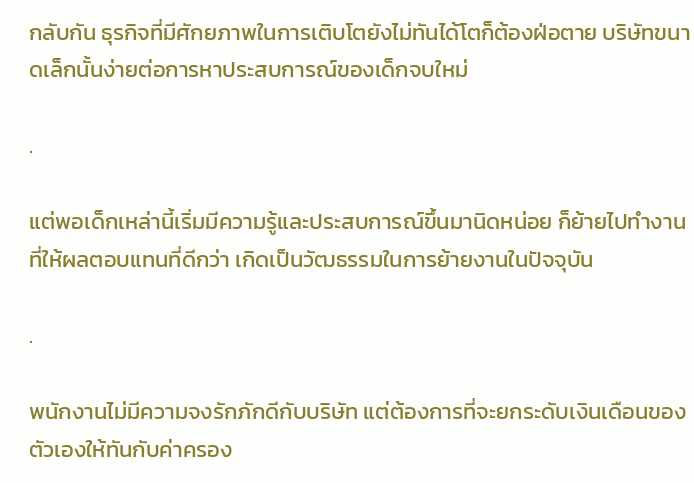กลับกัน ธุรกิจที่มีศักยภาพในการเติบโตยังไม่ทันได้โตก็ต้องฝ่อตาย บริษัทขนาดเล็กนั้นง่ายต่อการหาประสบการณ์ของเด็กจบใหม่

.

แต่พอเด็กเหล่านี้เริ่มมีความรู้และประสบการณ์ขึ้นมานิดหน่อย ก็ย้ายไปทำงานที่ให้ผลตอบแทนที่ดีกว่า เกิดเป็นวัฒธรรมในการย้ายงานในปัจจุบัน

.

พนักงานไม่มีความจงรักภักดีกับบริษัท แต่ต้องการที่จะยกระดับเงินเดือนของตัวเองให้ทันกับค่าครอง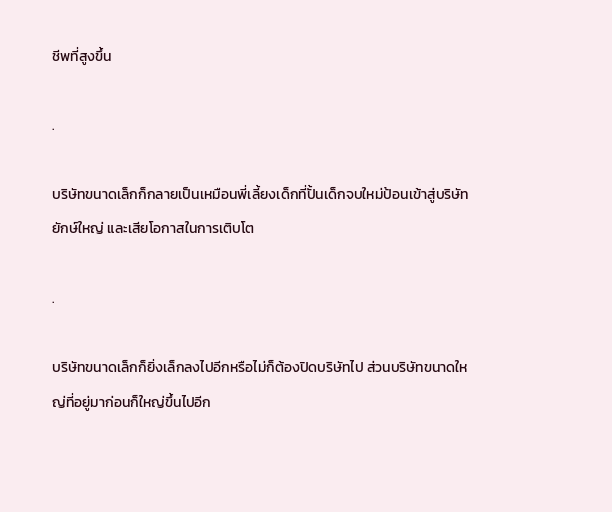ชีพที่สูงขึ้น

.

บริษัทขนาดเล็กก็กลายเป็นเหมือนพี่เลี้ยงเด็กที่ปั้นเด็กจบใหม่ป้อนเข้าสู่บริษัทยักษ์ใหญ่ และเสียโอกาสในการเติบโต

.

บริษัทขนาดเล็กก็ยิ่งเล็กลงไปอีกหรือไม่ก็ต้องปิดบริษัทไป ส่วนบริษัทขนาดใหญ่ที่อยู่มาก่อนก็ใหญ่ขึ้นไปอีก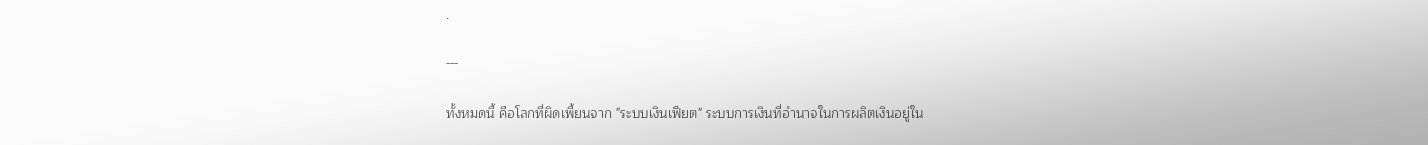.

---

ทั้งหมดนี้ คือโลกที่ผิดเพี้ยนจาก "ระบบเงินเฟียต" ระบบการเงินที่อำนาจในการผลิตเงินอยู่ใน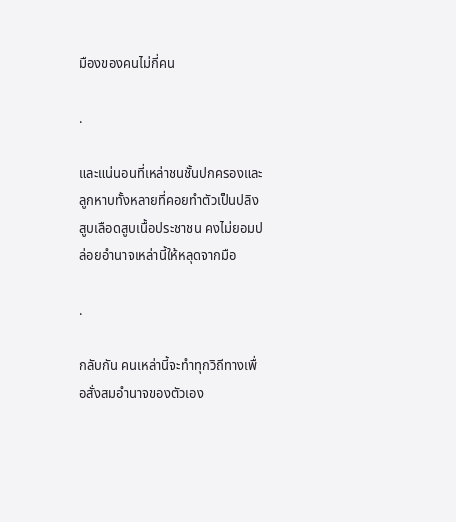มืองของคนไม่กี่คน

.

และแน่นอนที่เหล่าชนชั้นปกครองและลูกหาบทั้งหลายที่คอยทำตัวเป็นปลิงสูบเลือดสูบเนื้อประชาชน คงไม่ยอมปล่อยอำนาจเหล่านี้ให้หลุดจากมือ

.

กลับกัน คนเหล่านี้จะทำทุกวิถีทางเพื่อสั่งสมอำนาจของตัวเอง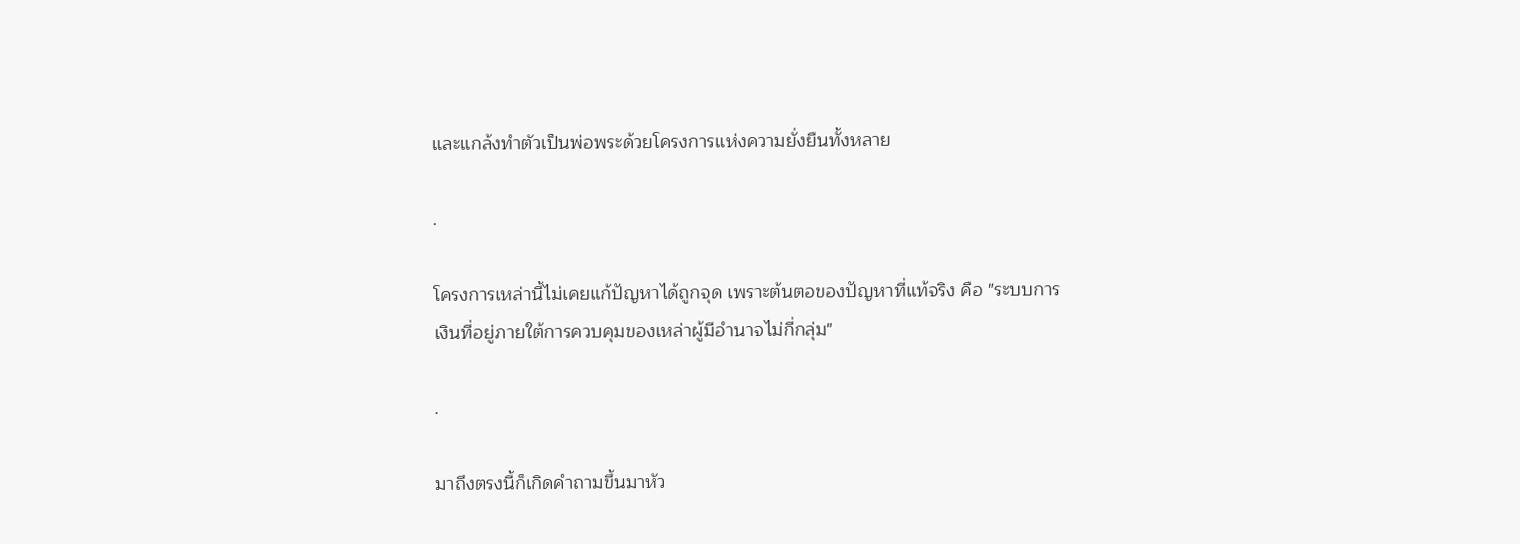และแกล้งทำตัวเป็นพ่อพระด้วยโครงการแห่งความยั่งยืนทั้งหลาย

.

โครงการเหล่านี้ไม่เคยแก้ปัญหาได้ถูกจุด เพราะต้นตอของปัญหาที่แท้จริง คือ "ระบบการเงินที่อยู่ภายใต้การควบคุมของเหล่าผู้มีอำนาจไม่กี่กลุ่ม"

.

มาถึงตรงนี้ก็เกิดคำถามขึ้นมาหัว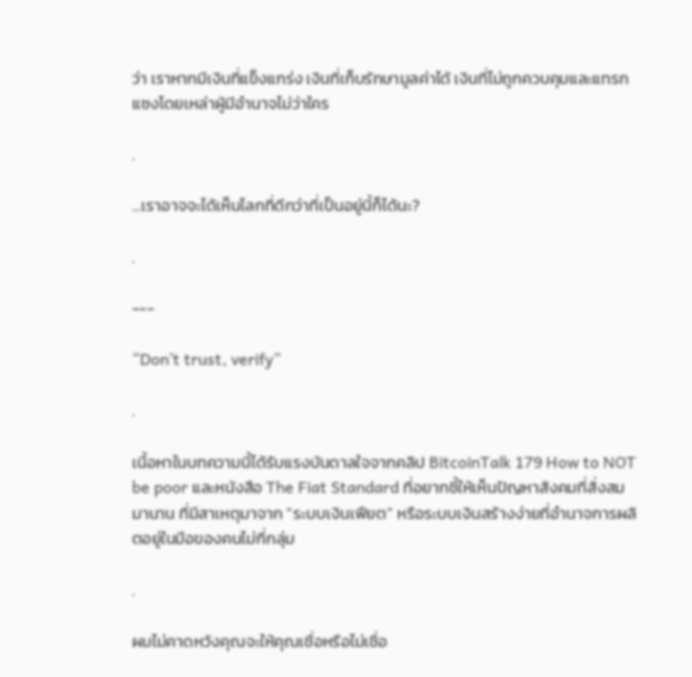ว่า เราหากมีเงินที่แข็งแกร่ง เงินที่เก็บรักษามูลค่าได้ เงินที่ไม่ถูกควบคุมและแทรกแซงโดยเหล่าผู้มีอำนาจไม่ว่าใคร

.

...เราอาจจะได้เห็นโลกที่ดีกว่าที่เป็นอยู่นี้ก็ได้นะ?

.

---

“Don’t trust, verify”

.

เนื้อหาในบทความนี้ได้รับแรงบันดาลใจจากคลิป BitcoinTalk 179 How to NOT be poor และหนังสือ The Fiat Standard ที่อยากชี้ให้เห็นปัญหาสังคมที่สั่งสมมานาน ที่มีสาเหตุมาจาก “ระบบเงินเฟียต” หรือระบบเงินสร้างง่ายที่อำนาจการผลิตอยู่ในมือของคนไม่กี่กลุ่ม

.

ผมไม่คาดหวังคุณจะให้คุณเชื่อหรือไม่เชื่อ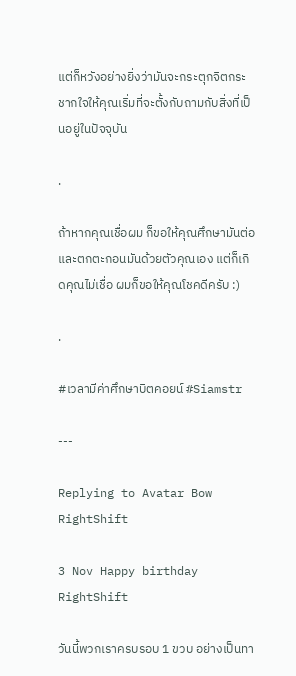แต่ก็หวังอย่างยิ่งว่ามันจะกระตุกจิตกระชากใจให้คุณเริ่มที่จะตั้งกับถามกับสิ่งที่เป็นอยู่ในปัจจุบัน

.

ถ้าหากคุณเชื่อผม ก็ขอให้คุณศึกษามันต่อและตกตะกอนมันด้วยตัวคุณเอง แต่ก็เกิดคุณไม่เชื่อ ผมก็ขอให้คุณโชคดีครับ :)

.

#เวลามีค่าศึกษาบิตคอยน์ #Siamstr

---

Replying to Avatar Bow RightShift

3 Nov Happy birthday RightShift

วันนี้พวกเราครบรอบ 1 ขวบ อย่างเป็นทา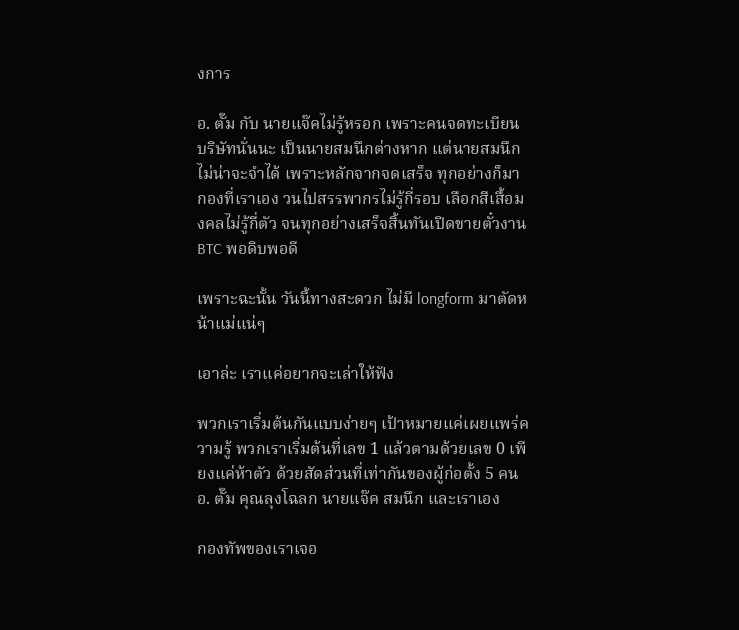งการ

อ. ตั๊ม กับ นายแจ๊คไม่รู้หรอก เพราะคนจดทะเบียนบริษัทนั่นนะ เป็นนายสมนึกต่างหาก แต่นายสมนึกไม่น่าจะจำได้ เพราะหลักจากจดเสร็จ ทุกอย่างก็มากองที่เราเอง วนไปสรรพากรไม่รู้กี่รอบ เลือกสีเสื้อมงคลไม่รู้กี่ตัว จนทุกอย่างเสร็จสิ้นทันเปิดขายตั๋วงาน BTC พอดิบพอดี

เพราะฉะนั้น วันนี้ทางสะดวก ไม่มี longform มาตัดหน้าแม่แน่ๆ

เอาล่ะ เราแค่อยากจะเล่าให้ฟัง

พวกเราเริ่มต้นกันแบบง่ายๆ เป้าหมายแค่เผยแพร่ความรู้ พวกเราเริ่มต้นที่เลข 1 แล้วตามด้วยเลข 0 เพียงแค่ห้าตัว ด้วยสัดส่วนที่เท่ากันของผู้ก่อตั้ง 5 คน อ. ตั๊ม คุณลุงโฉลก นายแจ๊ค สมนึก และเราเอง

กองทัพของเราเจอ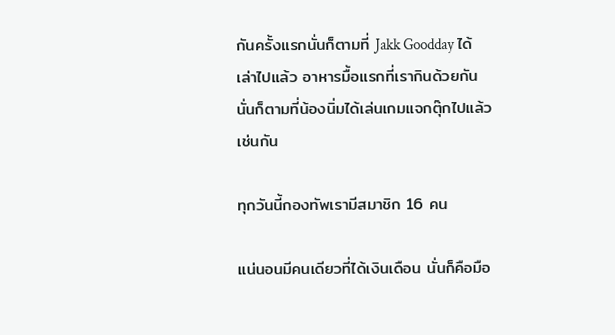กันครั้งแรกนั่นก็ตามที่ Jakk Goodday ได้เล่าไปแล้ว อาหารมื้อแรกที่เรากินด้วยกัน นั่นก็ตามที่น้องนิ่มได้เล่นเกมแจกตุ๊กไปแล้วเช่นกัน

ทุกวันนี้กองทัพเรามีสมาชิก 16 คน

แน่นอนมีคนเดียวที่ได้เงินเดือน นั่นก็คือมือ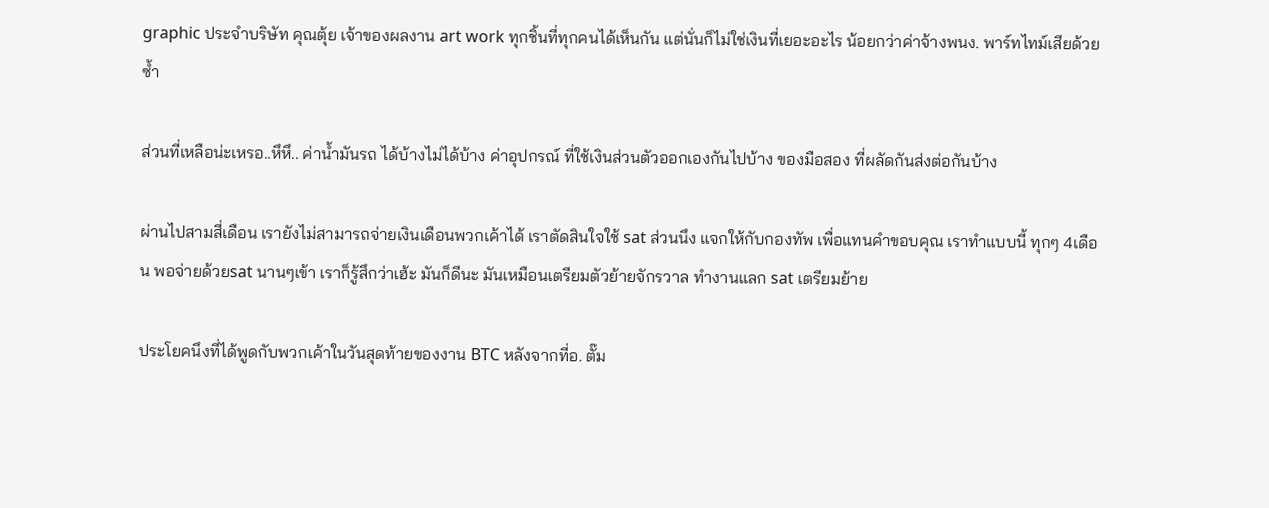graphic ประจำบริษัท คุณตุ้ย เจ้าของผลงาน art work ทุกชิ้นที่ทุกคนได้เห็นกัน แต่นั่นก็ไม่ใช่เงินที่เยอะอะไร น้อยกว่าค่าจ้างพนง. พาร์ทไทม์เสียด้วยซ้ำ

ส่วนที่เหลือน่ะเหรอ..หึหึ.. ค่าน้ำมันรถ ได้บ้างไม่ได้บ้าง ค่าอุปกรณ์ ที่ใช้เงินส่วนตัวออกเองกันไปบ้าง ของมือสอง ที่ผลัดกันส่งต่อกันบ้าง

ผ่านไปสามสี่เดือน เรายังไม่สามารถจ่ายเงินเดือนพวกเค้าได้ เราตัดสินใจใช้ sat ส่วนนึง แจกให้กับกองทัพ เพื่อแทนคำขอบคุณ เราทำแบบนี้ ทุกๆ 4เดือน พอจ่ายด้วยsat นานๆเข้า เราก็รู้สึกว่าเฮ้ะ มันก็ดีนะ มันเหมือนเตรียมตัวย้ายจักรวาล ทำงานแลก sat เตรียมย้าย

ประโยคนึงที่ได้พูดกับพวกเค้าในวันสุดท้ายของงาน BTC หลังจากที่อ. ตั๊ม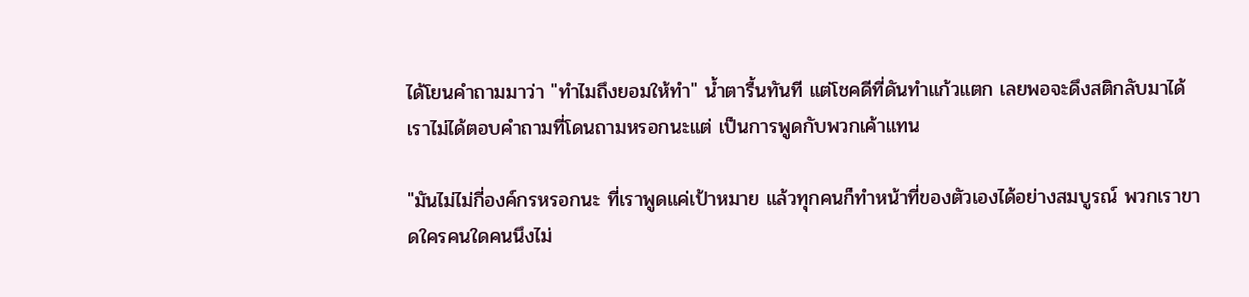ได้โยนคำถามมาว่า "ทำไมถึงยอมให้ทำ" น้ำตารื้นทันที แต่โชคดีที่ดันทำแก้วแตก เลยพอจะดึงสติกลับมาได้ เราไม่ได้ตอบคำถามที่โดนถามหรอกนะแต่ เป็นการพูดกับพวกเค้าแทน

"มันไม่ไม่กี่องค์กรหรอกนะ ที่เราพูดแค่เป้าหมาย แล้วทุกคนก็ทำหน้าที่ของตัวเองได้อย่างสมบูรณ์ พวกเราขาดใครคนใดคนนึงไม่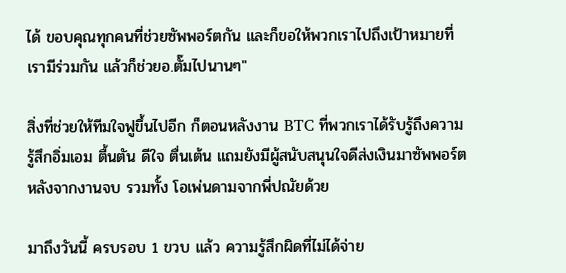ได้ ขอบคุณทุกคนที่ช่วยซัพพอร์ตกัน และก็ขอให้พวกเราไปถึงเป้าหมายที่เรามีร่วมกัน แล้วก็ช่วยอ.ตั๊มไปนานๆ"

สิ่งที่ช่วยให้ทีมใจฟูขึ้นไปอีก ก็ตอนหลังงาน BTC ที่พวกเราได้รับรู้ถึงความรู้สึกอิ่มเอม ตื้นตัน ดีใจ ตื่นเต้น แถมยังมีผู้สนับสนุนใจดีส่งเงินมาซัพพอร์ตหลังจากงานจบ รวมทั้ง โอเพ่นดามจากพี่ปณัยด้วย

มาถึงวันนี้ ครบรอบ 1 ขวบ แล้ว ความรู้สึกผิดที่ไม่ได้จ่าย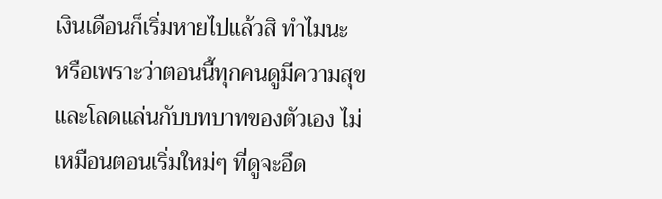เงินเดือนก็เริ่มหายไปแล้วสิ ทำไมนะ หรือเพราะว่าตอนนี้ทุกคนดูมีความสุข และโลดแล่นกับบทบาทของตัวเอง ไม่เหมือนตอนเริ่มใหม่ๆ ที่ดูจะอึด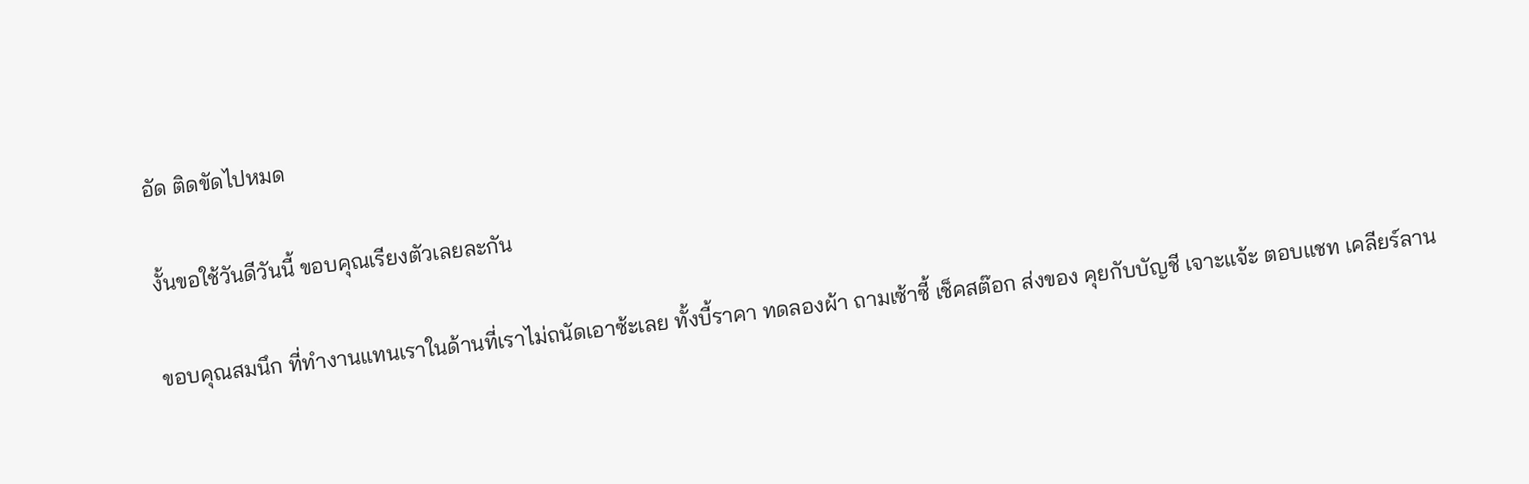อัด ติดขัดไปหมด

งั้นขอใช้วันดีวันนี้ ขอบคุณเรียงตัวเลยละกัน

ขอบคุณสมนึก ที่ทำงานแทนเราในด้านที่เราไม่ถนัดเอาซ้ะเลย ทั้งบี้ราคา ทดลองผ้า ถามเซ้าซี้ เช็คสต๊อก ส่งของ คุยกับบัญชี เจาะแจ้ะ ตอบแชท เคลียร์ลาน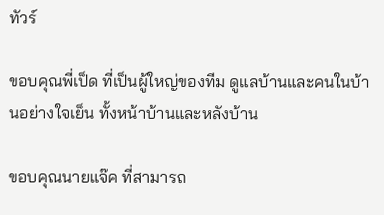ทัวร์

ขอบคุณพี่เป็ด ที่เป็นผู้ใหญ่ของทีม ดูแลบ้านและคนในบ้านอย่างใจเย็น ทั้งหน้าบ้านและหลังบ้าน

ขอบคุณนายแจ๊ค ที่สามารถ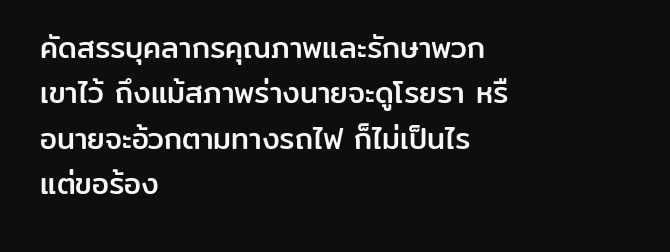คัดสรรบุคลากรคุณภาพและรักษาพวกเขาไว้ ถึงแม้สภาพร่างนายจะดูโรยรา หรือนายจะอ้วกตามทางรถไฟ ก็ไม่เป็นไร แต่ขอร้อง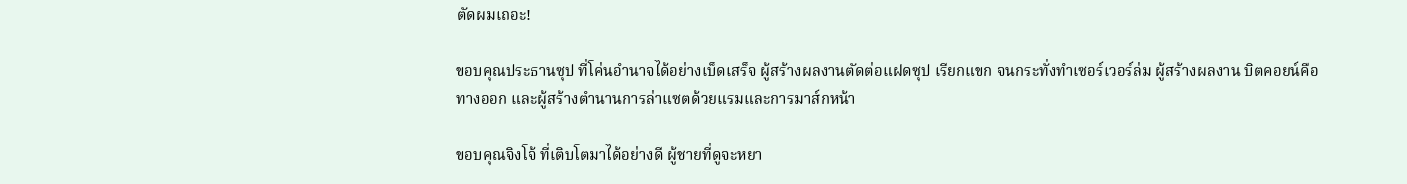ตัดผมเถอะ!

ขอบคุณประธานซุป ที่โค่นอำนาจได้อย่างเบ็ดเสร็จ ผู้สร้างผลงานตัดต่อแฝดซุป เรียกแขก จนกระทั่งทำเซอร์เวอร์ล่ม ผู้สร้างผลงาน บิตคอยน์คือทางออก และผู้สร้างตำนานการล่าแซตด้วยแรมและการมาส์กหน้า

ขอบคุณจิงโจ้ ที่เติบโตมาได้อย่างดี ผู้ชายที่ดูจะหยา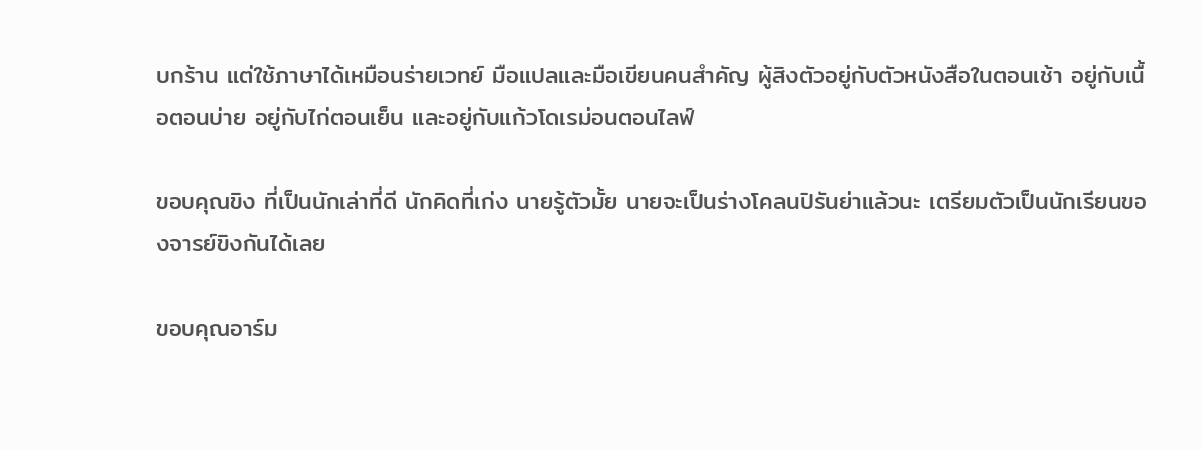บกร้าน แต่ใช้ภาษาได้เหมือนร่ายเวทย์ มือแปลและมือเขียนคนสำคัญ ผู้สิงตัวอยู่กับตัวหนังสือในตอนเช้า อยู่กับเนื้อตอนบ่าย อยู่กับไก่ตอนเย็น และอยู่กับแก้วโดเรม่อนตอนไลฟ์

ขอบคุณขิง ที่เป็นนักเล่าที่ดี นักคิดที่เก่ง นายรู้ตัวมั้ย นายจะเป็นร่างโคลนปิรันย่าแล้วนะ เตรียมตัวเป็นนักเรียนของจารย์ขิงกันได้เลย

ขอบคุณอาร์ม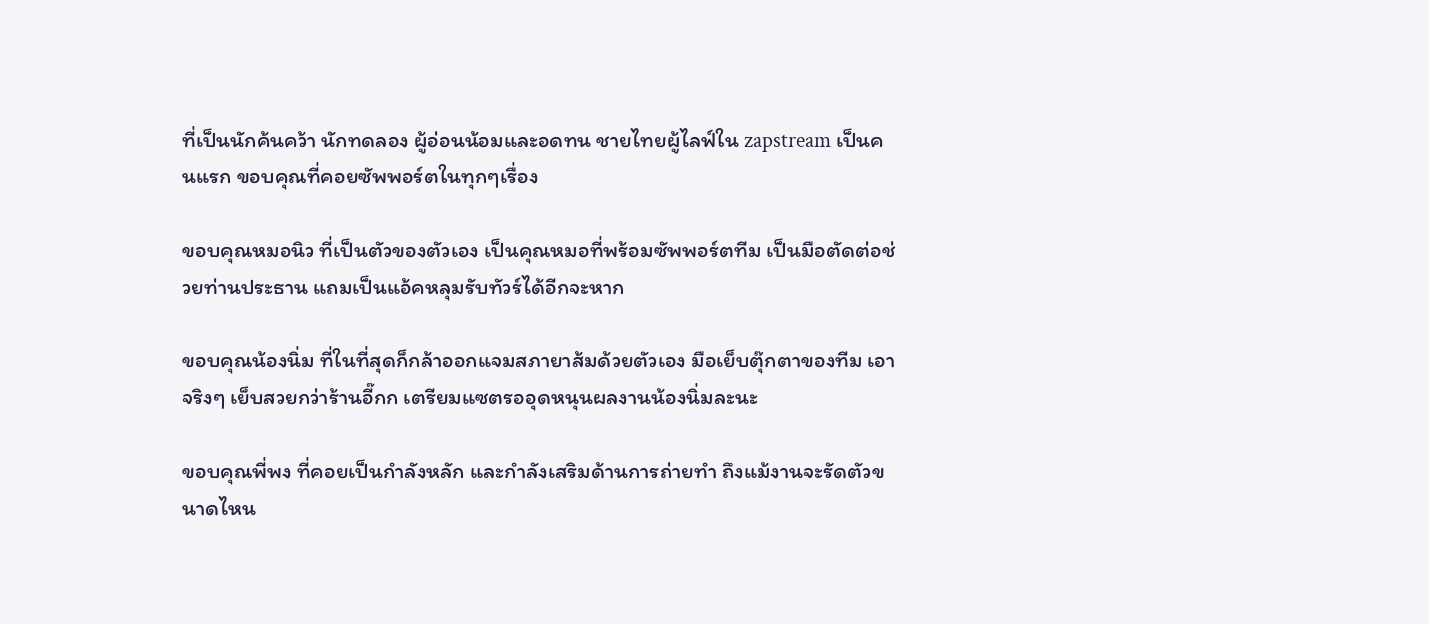ที่เป็นนักค้นคว้า นักทดลอง ผู้อ่อนน้อมและอดทน ชายไทยผู้ไลฟ์ใน zapstream เป็นคนแรก ขอบคุณที่คอยซัพพอร์ตในทุกๆเรื่อง

ขอบคุณหมอนิว ที่เป็นตัวของตัวเอง เป็นคุณหมอที่พร้อมซัพพอร์ตทีม เป็นมือตัดต่อช่วยท่านประธาน แถมเป็นแอ้คหลุมรับทัวร์ได้อีกจะหาก

ขอบคุณน้องนิ่ม ที่ในที่สุดก็กล้าออกแจมสภายาส้มด้วยตัวเอง มือเย็บตุ๊กตาของทีม เอาจริงๆ เย็บสวยกว่าร้านอี๊กก เตรียมแซตรออุดหนุนผลงานน้องนิ่มละนะ

ขอบคุณพี่พง ที่คอยเป็นกำลังหลัก และกำลังเสริมด้านการถ่ายทำ ถึงแม้งานจะรัดตัวขนาดไหน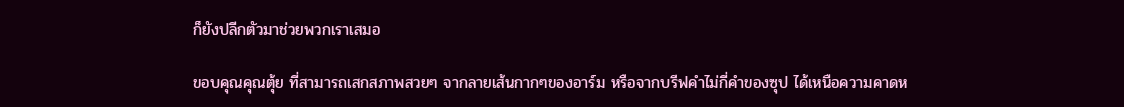ก็ยังปลีกตัวมาช่วยพวกเราเสมอ

ขอบคุณคุณตุ้ย ที่สามารถเสกสภาพสวยๆ จากลายเส้นกากๆของอาร์ม หรือจากบรีฟคำไม่กี่คำของซุป ได้เหนือความคาดห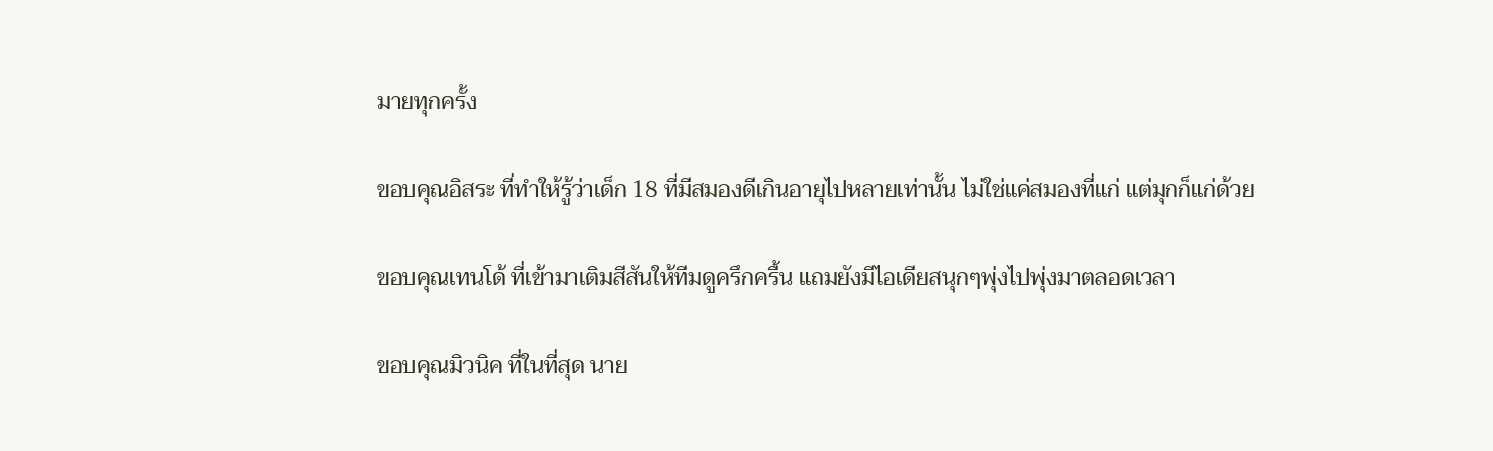มายทุกครั้ง

ขอบคุณอิสระ ที่ทำให้รู้ว่าเด็ก 18 ที่มีสมองดีเกินอายุไปหลายเท่านั้น ไม่ใช่แค่สมองที่แก่ แต่มุกก็แก่ด้วย

ขอบคุณเทนโด้ ที่เข้ามาเติมสีสันให้ทีมดูครึกครื้น แถมยังมีไอเดียสนุกๆพุ่งไปพุ่งมาตลอดเวลา

ขอบคุณมิวนิค ที่ในที่สุด นาย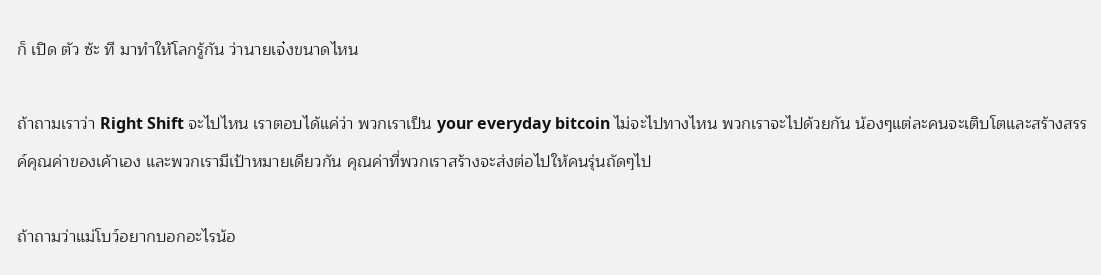ก็ เปิด ตัว ซ้ะ ที มาทำให้โลกรู้กัน ว่านายเจ๋งขนาดไหน

ถ้าถามเราว่า Right Shift จะไปไหน เราตอบได้แค่ว่า พวกเราเป็น your everyday bitcoin ไม่จะไปทางไหน พวกเราจะไปด้วยกัน น้องๆแต่ละคนจะเติบโตและสร้างสรรค์คุณค่าของเค้าเอง และพวกเรามีเป้าหมายเดียวกัน คุณค่าที่พวกเราสร้างจะส่งต่อไปให้คนรุ่นถัดๆไป

ถ้าถามว่าแม่โบว์อยากบอกอะไรน้อ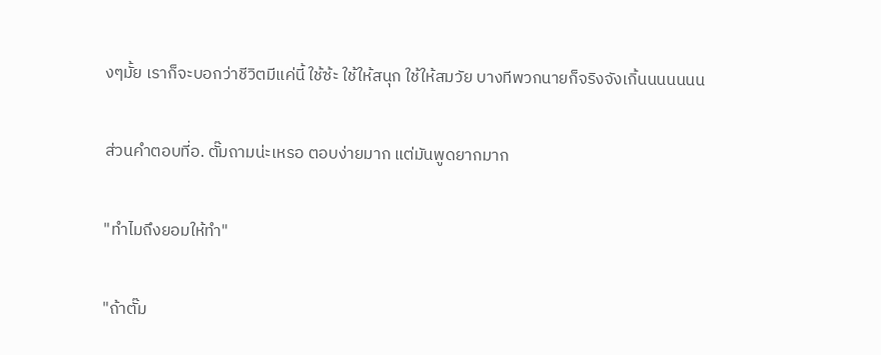งๆมั้ย เราก็จะบอกว่าชีวิตมีแค่นี้ ใช้ซ้ะ ใช้ให้สนุก ใช้ให้สมวัย บางทีพวกนายก็จริงจังเกิ้นนนนนนน

ส่วนคำตอบที่อ. ตั๊มถามน่ะเหรอ ตอบง่ายมาก แต่มันพูดยากมาก

"ทำไมถึงยอมให้ทำ"

"ถ้าตั๊ม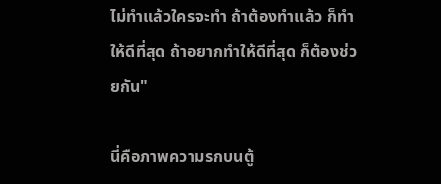ไม่ทำแล้วใครจะทำ ถ้าต้องทำแล้ว ก็ทำให้ดีที่สุด ถ้าอยากทำให้ดีที่สุด ก็ต้องช่วยกัน"

นี่คือภาพความรกบนตู้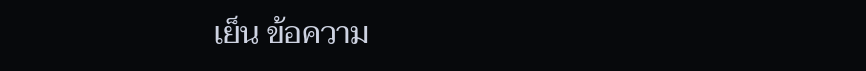เย็น ข้อความ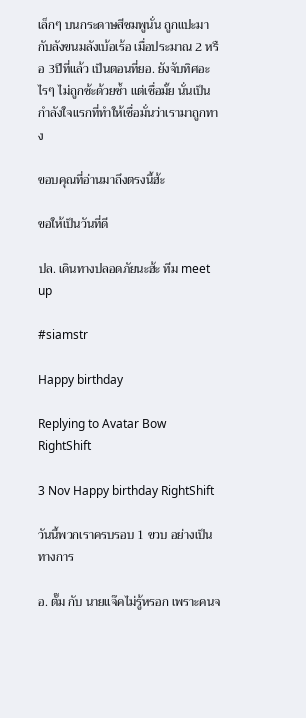เล็กๆ บนกระดาษสีชมพูนั่น ถูกแปะมากับลังขนมลังเบ้อเร้อ เมื่อประมาณ 2 หรือ 3ปีที่แล้ว เป็นตอนที่ยอ. ยังจับทิศอะไรๆ ไม่ถูกซ้ะด้วยซ้ำ แต่เชื่อมั้ย นั่นเป็นกำลังใจแรกที่ทำให้เชื่อมั่นว่าเรามาถูกทาง

ขอบคุณที่อ่านมาถึงตรงนี้ฮ้ะ

ขอให้เป็นวันที่ดี

ปล. เดินทางปลอดภัยนะฮ้ะ ทีม meet up

#siamstr

Happy birthday

Replying to Avatar Bow RightShift

3 Nov Happy birthday RightShift

วันนี้พวกเราครบรอบ 1 ขวบ อย่างเป็นทางการ

อ. ตั๊ม กับ นายแจ๊คไม่รู้หรอก เพราะคนจ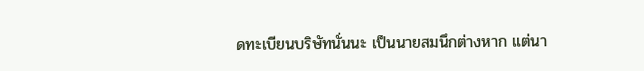ดทะเบียนบริษัทนั่นนะ เป็นนายสมนึกต่างหาก แต่นา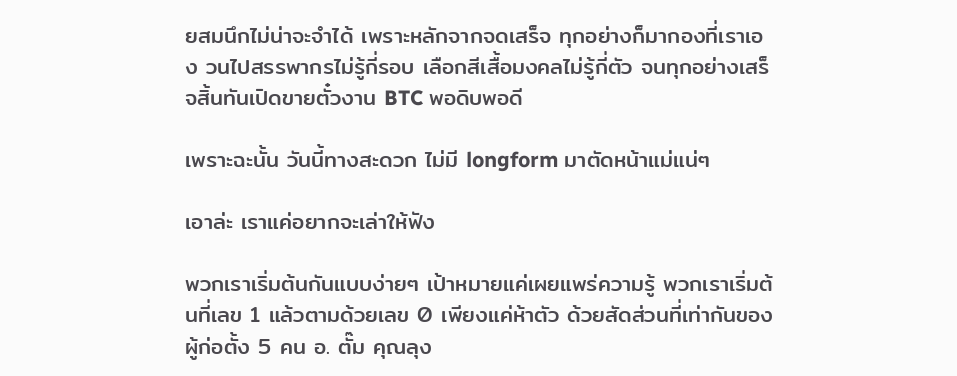ยสมนึกไม่น่าจะจำได้ เพราะหลักจากจดเสร็จ ทุกอย่างก็มากองที่เราเอง วนไปสรรพากรไม่รู้กี่รอบ เลือกสีเสื้อมงคลไม่รู้กี่ตัว จนทุกอย่างเสร็จสิ้นทันเปิดขายตั๋วงาน BTC พอดิบพอดี

เพราะฉะนั้น วันนี้ทางสะดวก ไม่มี longform มาตัดหน้าแม่แน่ๆ

เอาล่ะ เราแค่อยากจะเล่าให้ฟัง

พวกเราเริ่มต้นกันแบบง่ายๆ เป้าหมายแค่เผยแพร่ความรู้ พวกเราเริ่มต้นที่เลข 1 แล้วตามด้วยเลข 0 เพียงแค่ห้าตัว ด้วยสัดส่วนที่เท่ากันของผู้ก่อตั้ง 5 คน อ. ตั๊ม คุณลุง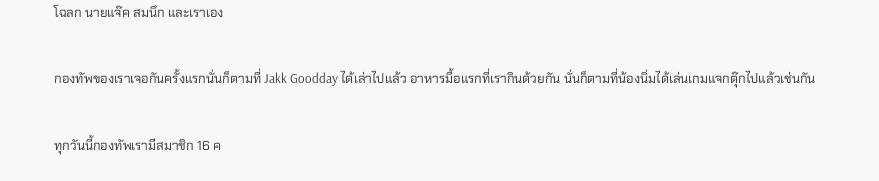โฉลก นายแจ๊ค สมนึก และเราเอง

กองทัพของเราเจอกันครั้งแรกนั่นก็ตามที่ Jakk Goodday ได้เล่าไปแล้ว อาหารมื้อแรกที่เรากินด้วยกัน นั่นก็ตามที่น้องนิ่มได้เล่นเกมแจกตุ๊กไปแล้วเช่นกัน

ทุกวันนี้กองทัพเรามีสมาชิก 16 ค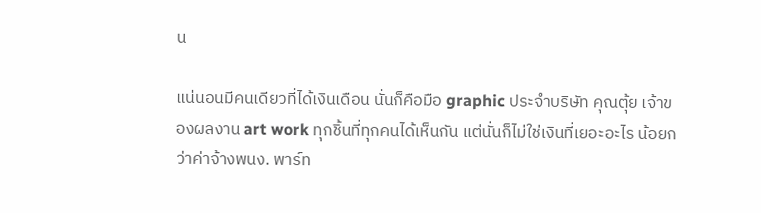น

แน่นอนมีคนเดียวที่ได้เงินเดือน นั่นก็คือมือ graphic ประจำบริษัท คุณตุ้ย เจ้าของผลงาน art work ทุกชิ้นที่ทุกคนได้เห็นกัน แต่นั่นก็ไม่ใช่เงินที่เยอะอะไร น้อยกว่าค่าจ้างพนง. พาร์ท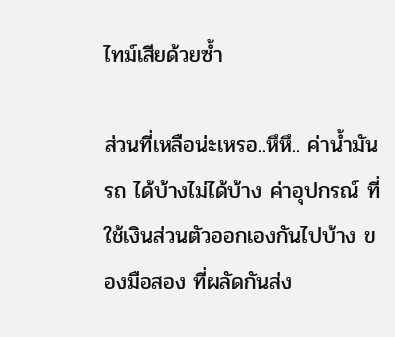ไทม์เสียด้วยซ้ำ

ส่วนที่เหลือน่ะเหรอ..หึหึ.. ค่าน้ำมันรถ ได้บ้างไม่ได้บ้าง ค่าอุปกรณ์ ที่ใช้เงินส่วนตัวออกเองกันไปบ้าง ของมือสอง ที่ผลัดกันส่ง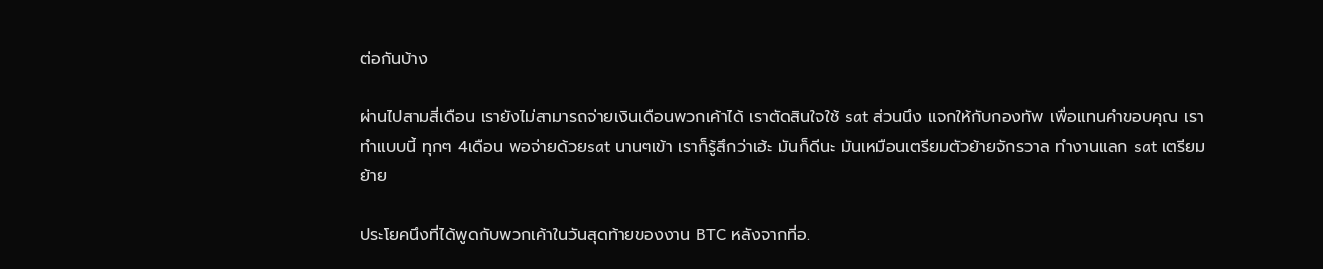ต่อกันบ้าง

ผ่านไปสามสี่เดือน เรายังไม่สามารถจ่ายเงินเดือนพวกเค้าได้ เราตัดสินใจใช้ sat ส่วนนึง แจกให้กับกองทัพ เพื่อแทนคำขอบคุณ เราทำแบบนี้ ทุกๆ 4เดือน พอจ่ายด้วยsat นานๆเข้า เราก็รู้สึกว่าเฮ้ะ มันก็ดีนะ มันเหมือนเตรียมตัวย้ายจักรวาล ทำงานแลก sat เตรียมย้าย

ประโยคนึงที่ได้พูดกับพวกเค้าในวันสุดท้ายของงาน BTC หลังจากที่อ.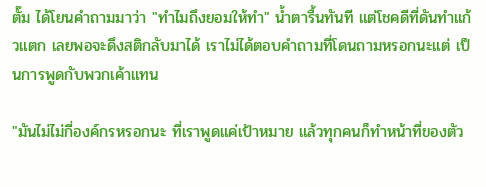ตั๊ม ได้โยนคำถามมาว่า "ทำไมถึงยอมให้ทำ" น้ำตารื้นทันที แต่โชคดีที่ดันทำแก้วแตก เลยพอจะดึงสติกลับมาได้ เราไม่ได้ตอบคำถามที่โดนถามหรอกนะแต่ เป็นการพูดกับพวกเค้าแทน

"มันไม่ไม่กี่องค์กรหรอกนะ ที่เราพูดแค่เป้าหมาย แล้วทุกคนก็ทำหน้าที่ของตัว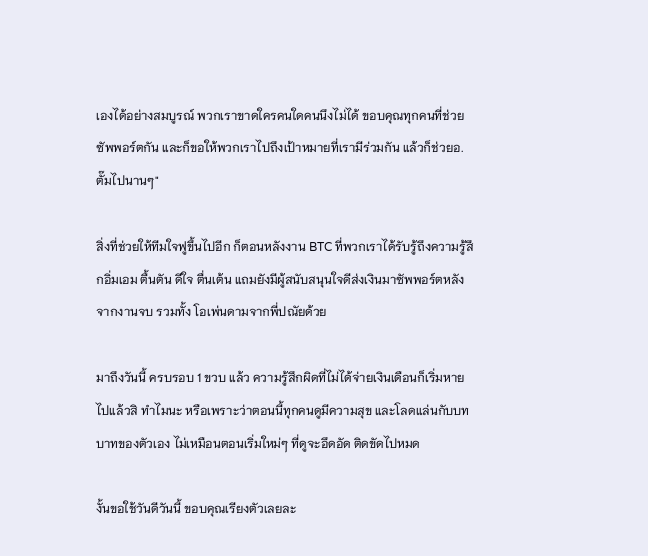เองได้อย่างสมบูรณ์ พวกเราขาดใครคนใดคนนึงไม่ได้ ขอบคุณทุกคนที่ช่วยซัพพอร์ตกัน และก็ขอให้พวกเราไปถึงเป้าหมายที่เรามีร่วมกัน แล้วก็ช่วยอ.ตั๊มไปนานๆ"

สิ่งที่ช่วยให้ทีมใจฟูขึ้นไปอีก ก็ตอนหลังงาน BTC ที่พวกเราได้รับรู้ถึงความรู้สึกอิ่มเอม ตื้นตัน ดีใจ ตื่นเต้น แถมยังมีผู้สนับสนุนใจดีส่งเงินมาซัพพอร์ตหลังจากงานจบ รวมทั้ง โอเพ่นดามจากพี่ปณัยด้วย

มาถึงวันนี้ ครบรอบ 1 ขวบ แล้ว ความรู้สึกผิดที่ไม่ได้จ่ายเงินเดือนก็เริ่มหายไปแล้วสิ ทำไมนะ หรือเพราะว่าตอนนี้ทุกคนดูมีความสุข และโลดแล่นกับบทบาทของตัวเอง ไม่เหมือนตอนเริ่มใหม่ๆ ที่ดูจะอึดอัด ติดขัดไปหมด

งั้นขอใช้วันดีวันนี้ ขอบคุณเรียงตัวเลยละ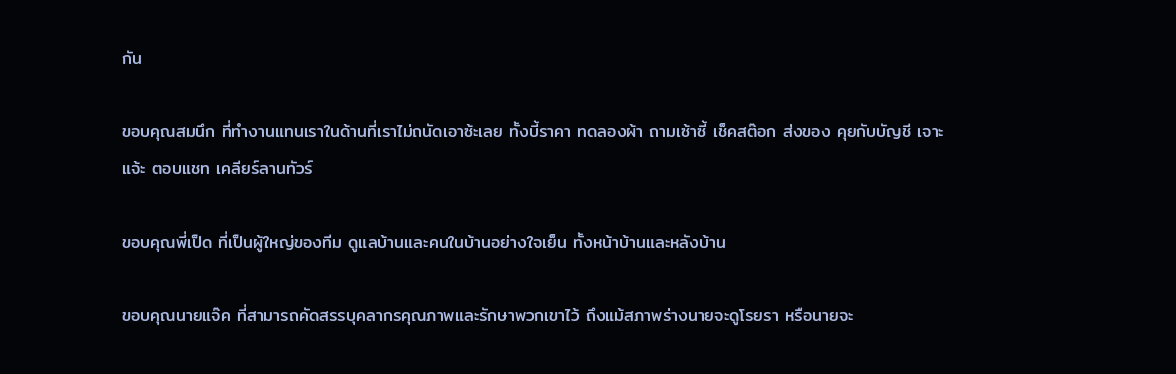กัน

ขอบคุณสมนึก ที่ทำงานแทนเราในด้านที่เราไม่ถนัดเอาซ้ะเลย ทั้งบี้ราคา ทดลองผ้า ถามเซ้าซี้ เช็คสต๊อก ส่งของ คุยกับบัญชี เจาะแจ้ะ ตอบแชท เคลียร์ลานทัวร์

ขอบคุณพี่เป็ด ที่เป็นผู้ใหญ่ของทีม ดูแลบ้านและคนในบ้านอย่างใจเย็น ทั้งหน้าบ้านและหลังบ้าน

ขอบคุณนายแจ๊ค ที่สามารถคัดสรรบุคลากรคุณภาพและรักษาพวกเขาไว้ ถึงแม้สภาพร่างนายจะดูโรยรา หรือนายจะ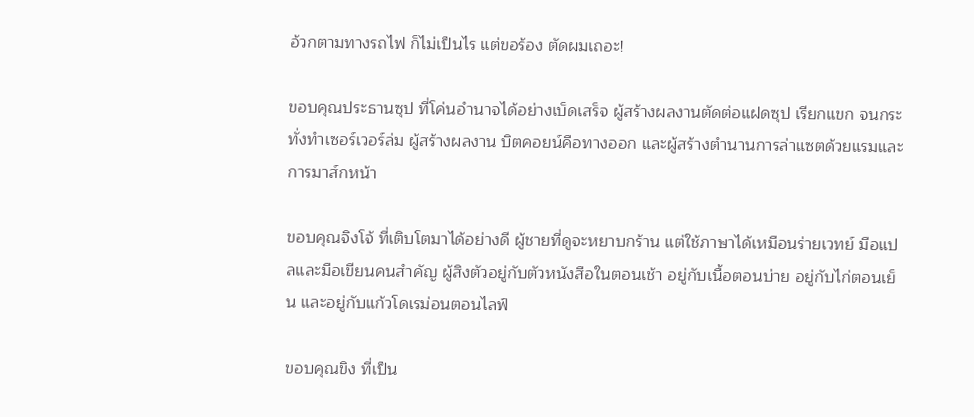อ้วกตามทางรถไฟ ก็ไม่เป็นไร แต่ขอร้อง ตัดผมเถอะ!

ขอบคุณประธานซุป ที่โค่นอำนาจได้อย่างเบ็ดเสร็จ ผู้สร้างผลงานตัดต่อแฝดซุป เรียกแขก จนกระทั่งทำเซอร์เวอร์ล่ม ผู้สร้างผลงาน บิตคอยน์คือทางออก และผู้สร้างตำนานการล่าแซตด้วยแรมและการมาส์กหน้า

ขอบคุณจิงโจ้ ที่เติบโตมาได้อย่างดี ผู้ชายที่ดูจะหยาบกร้าน แต่ใช้ภาษาได้เหมือนร่ายเวทย์ มือแปลและมือเขียนคนสำคัญ ผู้สิงตัวอยู่กับตัวหนังสือในตอนเช้า อยู่กับเนื้อตอนบ่าย อยู่กับไก่ตอนเย็น และอยู่กับแก้วโดเรม่อนตอนไลฟ์

ขอบคุณขิง ที่เป็น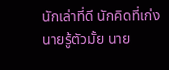นักเล่าที่ดี นักคิดที่เก่ง นายรู้ตัวมั้ย นาย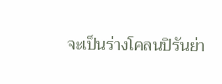จะเป็นร่างโคลนปิรันย่า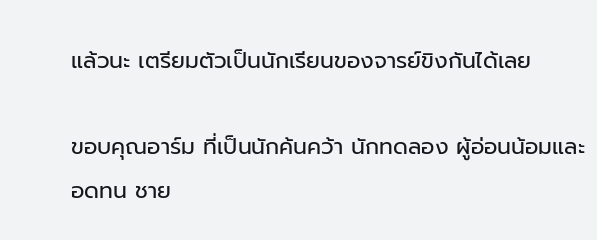แล้วนะ เตรียมตัวเป็นนักเรียนของจารย์ขิงกันได้เลย

ขอบคุณอาร์ม ที่เป็นนักค้นคว้า นักทดลอง ผู้อ่อนน้อมและอดทน ชาย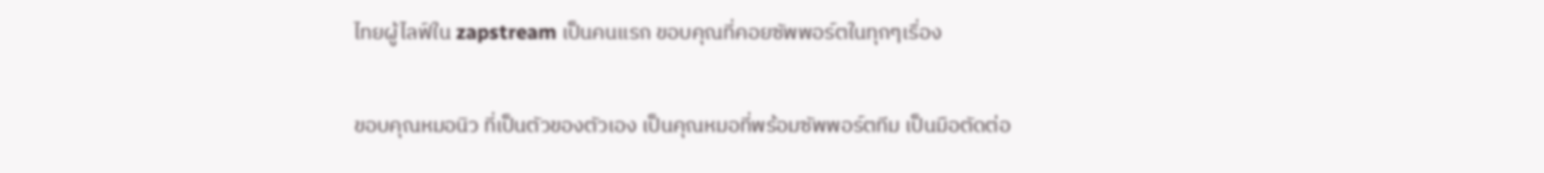ไทยผู้ไลฟ์ใน zapstream เป็นคนแรก ขอบคุณที่คอยซัพพอร์ตในทุกๆเรื่อง

ขอบคุณหมอนิว ที่เป็นตัวของตัวเอง เป็นคุณหมอที่พร้อมซัพพอร์ตทีม เป็นมือตัดต่อ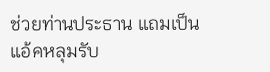ช่วยท่านประธาน แถมเป็นแอ้คหลุมรับ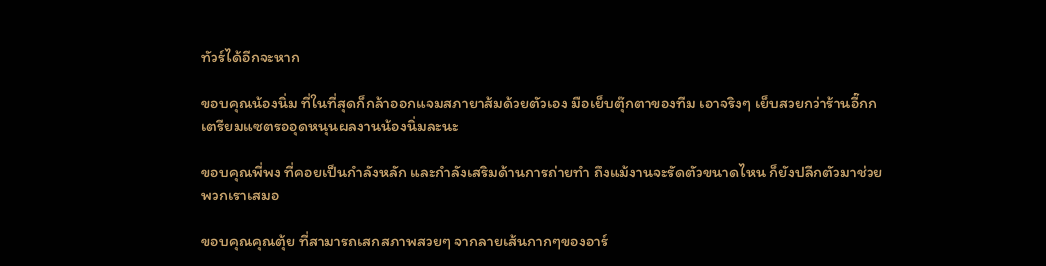ทัวร์ได้อีกจะหาก

ขอบคุณน้องนิ่ม ที่ในที่สุดก็กล้าออกแจมสภายาส้มด้วยตัวเอง มือเย็บตุ๊กตาของทีม เอาจริงๆ เย็บสวยกว่าร้านอี๊กก เตรียมแซตรออุดหนุนผลงานน้องนิ่มละนะ

ขอบคุณพี่พง ที่คอยเป็นกำลังหลัก และกำลังเสริมด้านการถ่ายทำ ถึงแม้งานจะรัดตัวขนาดไหน ก็ยังปลีกตัวมาช่วยพวกเราเสมอ

ขอบคุณคุณตุ้ย ที่สามารถเสกสภาพสวยๆ จากลายเส้นกากๆของอาร์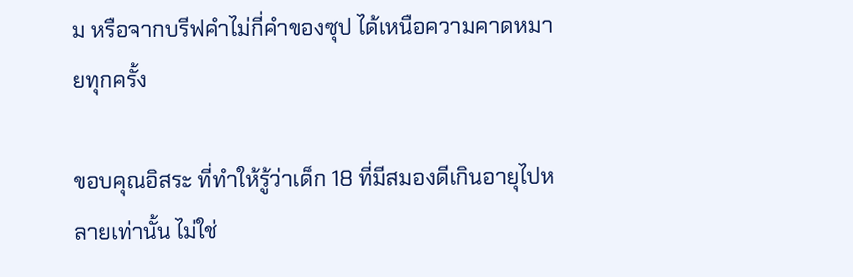ม หรือจากบรีฟคำไม่กี่คำของซุป ได้เหนือความคาดหมายทุกครั้ง

ขอบคุณอิสระ ที่ทำให้รู้ว่าเด็ก 18 ที่มีสมองดีเกินอายุไปหลายเท่านั้น ไม่ใช่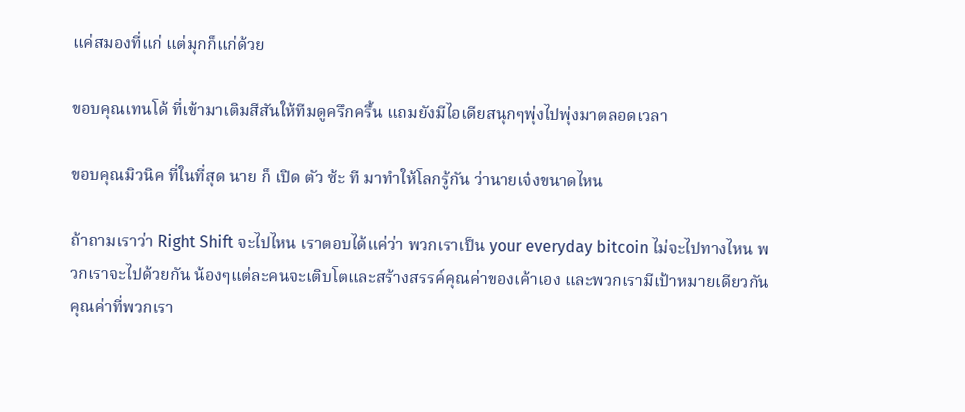แค่สมองที่แก่ แต่มุกก็แก่ด้วย

ขอบคุณเทนโด้ ที่เข้ามาเติมสีสันให้ทีมดูครึกครื้น แถมยังมีไอเดียสนุกๆพุ่งไปพุ่งมาตลอดเวลา

ขอบคุณมิวนิค ที่ในที่สุด นาย ก็ เปิด ตัว ซ้ะ ที มาทำให้โลกรู้กัน ว่านายเจ๋งขนาดไหน

ถ้าถามเราว่า Right Shift จะไปไหน เราตอบได้แค่ว่า พวกเราเป็น your everyday bitcoin ไม่จะไปทางไหน พวกเราจะไปด้วยกัน น้องๆแต่ละคนจะเติบโตและสร้างสรรค์คุณค่าของเค้าเอง และพวกเรามีเป้าหมายเดียวกัน คุณค่าที่พวกเรา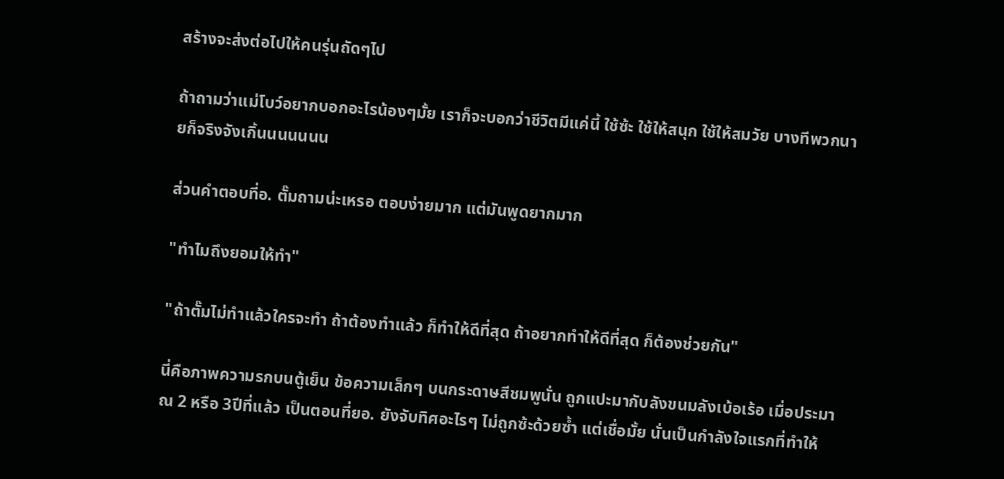สร้างจะส่งต่อไปให้คนรุ่นถัดๆไป

ถ้าถามว่าแม่โบว์อยากบอกอะไรน้องๆมั้ย เราก็จะบอกว่าชีวิตมีแค่นี้ ใช้ซ้ะ ใช้ให้สนุก ใช้ให้สมวัย บางทีพวกนายก็จริงจังเกิ้นนนนนนน

ส่วนคำตอบที่อ. ตั๊มถามน่ะเหรอ ตอบง่ายมาก แต่มันพูดยากมาก

"ทำไมถึงยอมให้ทำ"

"ถ้าตั๊มไม่ทำแล้วใครจะทำ ถ้าต้องทำแล้ว ก็ทำให้ดีที่สุด ถ้าอยากทำให้ดีที่สุด ก็ต้องช่วยกัน"

นี่คือภาพความรกบนตู้เย็น ข้อความเล็กๆ บนกระดาษสีชมพูนั่น ถูกแปะมากับลังขนมลังเบ้อเร้อ เมื่อประมาณ 2 หรือ 3ปีที่แล้ว เป็นตอนที่ยอ. ยังจับทิศอะไรๆ ไม่ถูกซ้ะด้วยซ้ำ แต่เชื่อมั้ย นั่นเป็นกำลังใจแรกที่ทำให้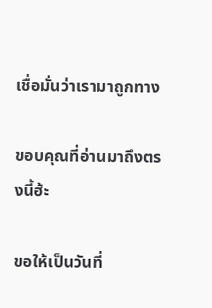เชื่อมั่นว่าเรามาถูกทาง

ขอบคุณที่อ่านมาถึงตรงนี้ฮ้ะ

ขอให้เป็นวันที่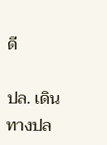ดี

ปล. เดินทางปล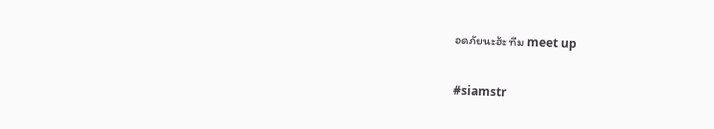อดภัยนะฮ้ะ ทีม meet up

#siamstr